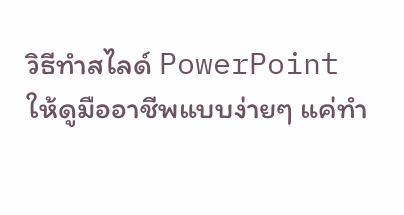วิธีทำสไลด์ PowerPoint ให้ดูมืออาชีพแบบง่ายๆ แค่ทำ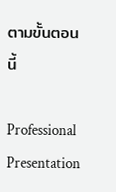ตามขั้นตอนนี้

Professional Presentation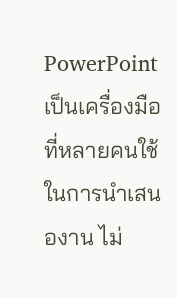PowerPoint เป็นเครื่องมือที่หลายคนใช้ในการนำเสนองาน ไม่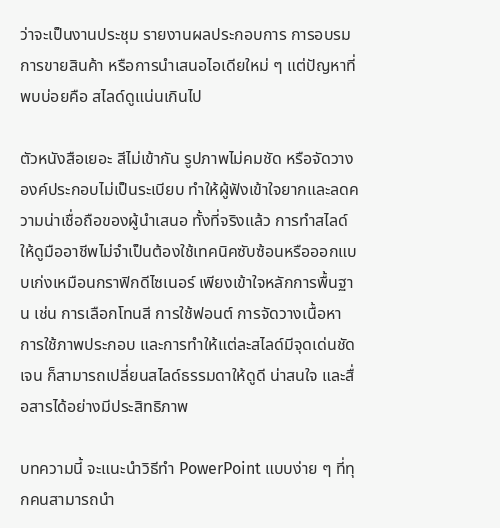ว่าจะเป็นงานประชุม รายงานผลประกอบการ การอบรม การขายสินค้า หรือการนำเสนอไอเดียใหม่ ๆ แต่ปัญหาที่พบบ่อยคือ สไลด์ดูแน่นเกินไป

ตัวหนังสือเยอะ สีไม่เข้ากัน รูปภาพไม่คมชัด หรือจัดวางองค์ประกอบไม่เป็นระเบียบ ทำให้ผู้ฟังเข้าใจยากและลดความน่าเชื่อถือของผู้นำเสนอ ทั้งที่จริงแล้ว การทำสไลด์ให้ดูมืออาชีพไม่จำเป็นต้องใช้เทคนิคซับซ้อนหรือออกแบบเก่งเหมือนกราฟิกดีไซเนอร์ เพียงเข้าใจหลักการพื้นฐาน เช่น การเลือกโทนสี การใช้ฟอนต์ การจัดวางเนื้อหา การใช้ภาพประกอบ และการทำให้แต่ละสไลด์มีจุดเด่นชัดเจน ก็สามารถเปลี่ยนสไลด์ธรรมดาให้ดูดี น่าสนใจ และสื่อสารได้อย่างมีประสิทธิภาพ

บทความนี้ จะแนะนำวิธีทำ PowerPoint แบบง่าย ๆ ที่ทุกคนสามารถนำ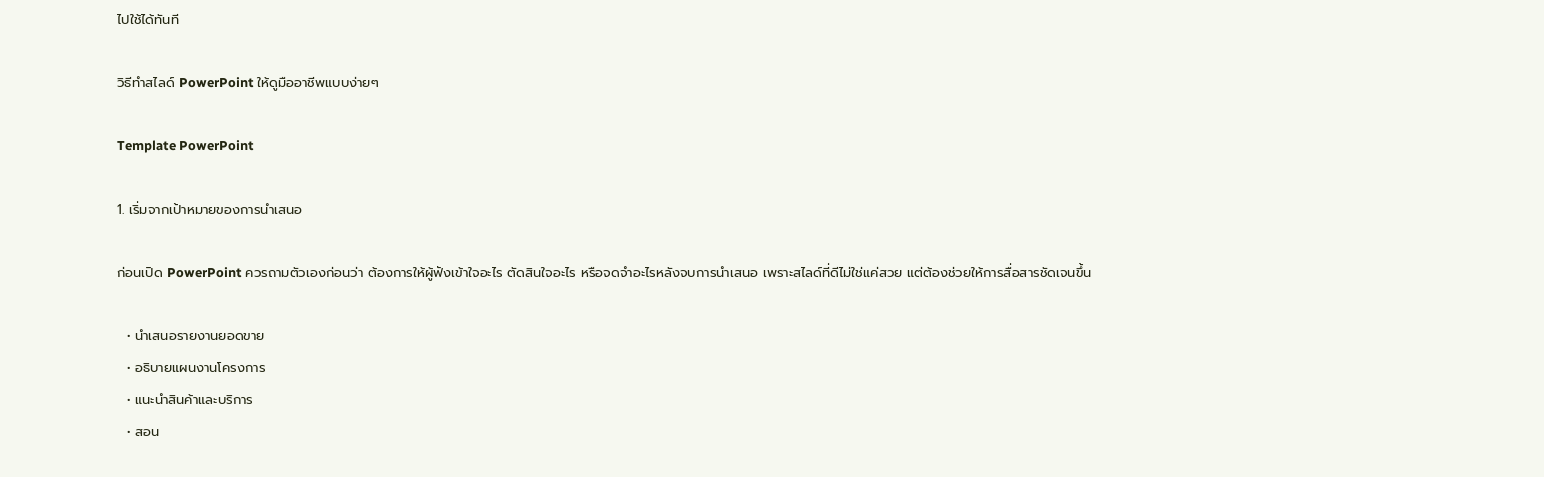ไปใช้ได้ทันที

วิธีทำสไลด์ PowerPoint ให้ดูมืออาชีพแบบง่ายๆ

Template PowerPoint

1. เริ่มจากเป้าหมายของการนำเสนอ

ก่อนเปิด PowerPoint ควรถามตัวเองก่อนว่า ต้องการให้ผู้ฟังเข้าใจอะไร ตัดสินใจอะไร หรือจดจำอะไรหลังจบการนำเสนอ เพราะสไลด์ที่ดีไม่ใช่แค่สวย แต่ต้องช่วยให้การสื่อสารชัดเจนขึ้น

  • นำเสนอรายงานยอดขาย
  • อธิบายแผนงานโครงการ
  • แนะนำสินค้าและบริการ
  • สอน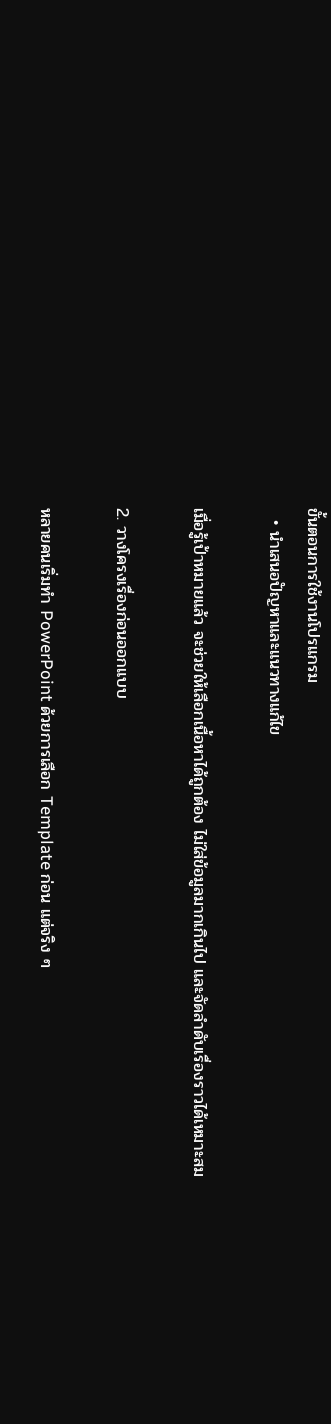ขั้นตอนการใช้งานโปรแกรม
  • นำเสนอปัญหาและแนวทางแก้ไข

เมื่อรู้เป้าหมายแล้ว จะช่วยให้เลือกเนื้อหาได้ถูกต้อง ไม่ใส่ข้อมูลมากเกินไป และจัดลำดับเรื่องราวได้เหมาะสม

2. วางโครงเรื่องก่อนออกแบบ

หลายคนเริ่มทำ PowerPoint ด้วยการเลือก Template ก่อน แต่จริง ๆ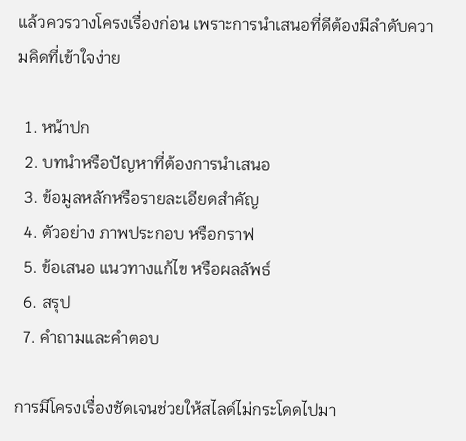แล้วควรวางโครงเรื่องก่อน เพราะการนำเสนอที่ดีต้องมีลำดับความคิดที่เข้าใจง่าย

  1. หน้าปก
  2. บทนำหรือปัญหาที่ต้องการนำเสนอ
  3. ข้อมูลหลักหรือรายละเอียดสำคัญ
  4. ตัวอย่าง ภาพประกอบ หรือกราฟ
  5. ข้อเสนอ แนวทางแก้ไข หรือผลลัพธ์
  6. สรุป
  7. คำถามและคำตอบ

การมีโครงเรื่องชัดเจนช่วยให้สไลด์ไม่กระโดดไปมา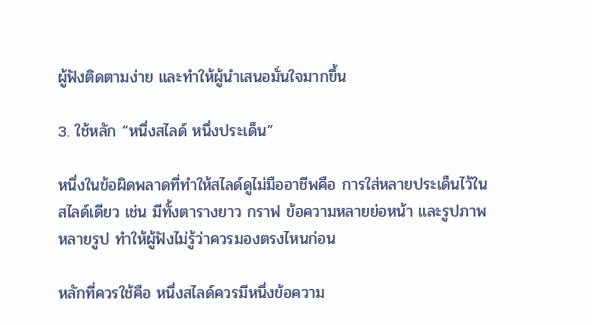ผู้ฟังติดตามง่าย และทำให้ผู้นำเสนอมั่นใจมากขึ้น

3. ใช้หลัก “หนึ่งสไลด์ หนึ่งประเด็น”

หนึ่งในข้อผิดพลาดที่ทำให้สไลด์ดูไม่มืออาชีพคือ การใส่หลายประเด็นไว้ในสไลด์เดียว เช่น มีทั้งตารางยาว กราฟ ข้อความหลายย่อหน้า และรูปภาพหลายรูป ทำให้ผู้ฟังไม่รู้ว่าควรมองตรงไหนก่อน

หลักที่ควรใช้คือ หนึ่งสไลด์ควรมีหนึ่งข้อความ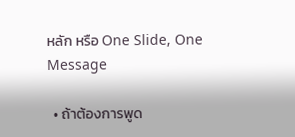หลัก หรือ One Slide, One Message

  • ถ้าต้องการพูด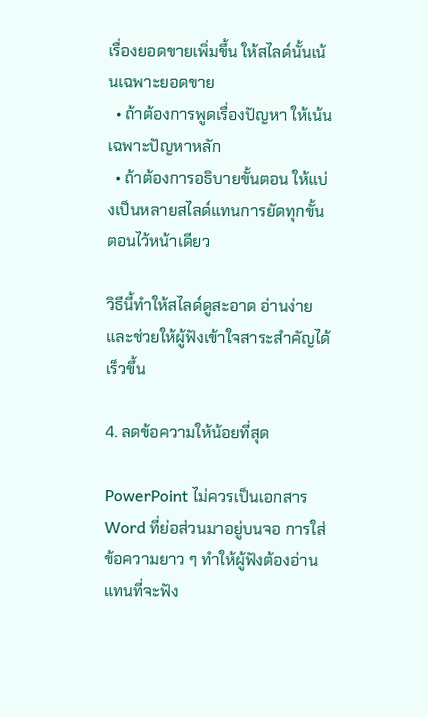เรื่องยอดขายเพิ่มขึ้น ให้สไลด์นั้นเน้นเฉพาะยอดขาย
  • ถ้าต้องการพูดเรื่องปัญหา ให้เน้นเฉพาะปัญหาหลัก
  • ถ้าต้องการอธิบายขั้นตอน ให้แบ่งเป็นหลายสไลด์แทนการยัดทุกขั้นตอนไว้หน้าเดียว

วิธีนี้ทำให้สไลด์ดูสะอาด อ่านง่าย และช่วยให้ผู้ฟังเข้าใจสาระสำคัญได้เร็วขึ้น

4. ลดข้อความให้น้อยที่สุด

PowerPoint ไม่ควรเป็นเอกสาร Word ที่ย่อส่วนมาอยู่บนจอ การใส่ข้อความยาว ๆ ทำให้ผู้ฟังต้องอ่านแทนที่จะฟัง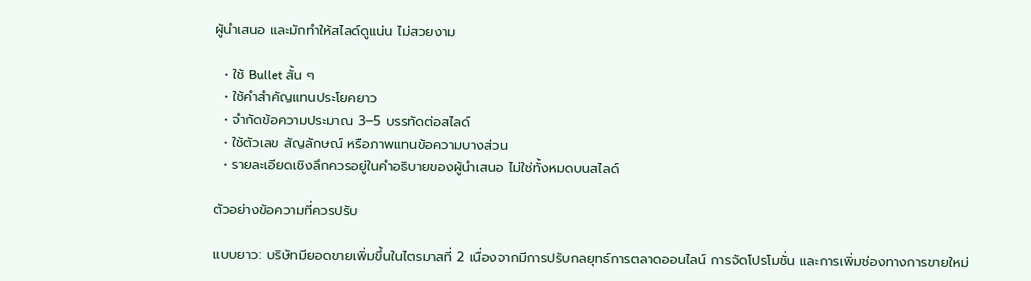ผู้นำเสนอ และมักทำให้สไลด์ดูแน่น ไม่สวยงาม

  • ใช้ Bullet สั้น ๆ
  • ใช้คำสำคัญแทนประโยคยาว
  • จำกัดข้อความประมาณ 3–5 บรรทัดต่อสไลด์
  • ใช้ตัวเลข สัญลักษณ์ หรือภาพแทนข้อความบางส่วน
  • รายละเอียดเชิงลึกควรอยู่ในคำอธิบายของผู้นำเสนอ ไม่ใช่ทั้งหมดบนสไลด์

ตัวอย่างข้อความที่ควรปรับ

แบบยาว: บริษัทมียอดขายเพิ่มขึ้นในไตรมาสที่ 2 เนื่องจากมีการปรับกลยุทธ์การตลาดออนไลน์ การจัดโปรโมชั่น และการเพิ่มช่องทางการขายใหม่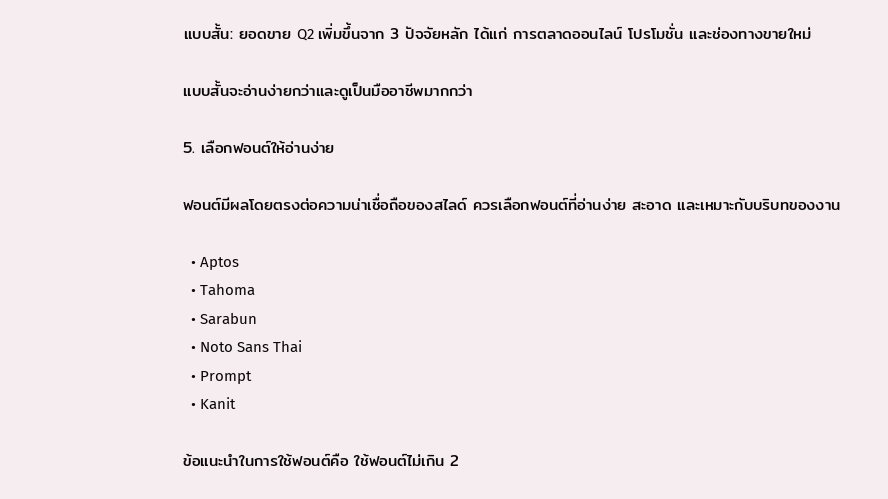แบบสั้น: ยอดขาย Q2 เพิ่มขึ้นจาก 3 ปัจจัยหลัก ได้แก่ การตลาดออนไลน์ โปรโมชั่น และช่องทางขายใหม่

แบบสั้นจะอ่านง่ายกว่าและดูเป็นมืออาชีพมากกว่า

5. เลือกฟอนต์ให้อ่านง่าย

ฟอนต์มีผลโดยตรงต่อความน่าเชื่อถือของสไลด์ ควรเลือกฟอนต์ที่อ่านง่าย สะอาด และเหมาะกับบริบทของงาน

  • Aptos
  • Tahoma
  • Sarabun
  • Noto Sans Thai
  • Prompt
  • Kanit

ข้อแนะนำในการใช้ฟอนต์คือ ใช้ฟอนต์ไม่เกิน 2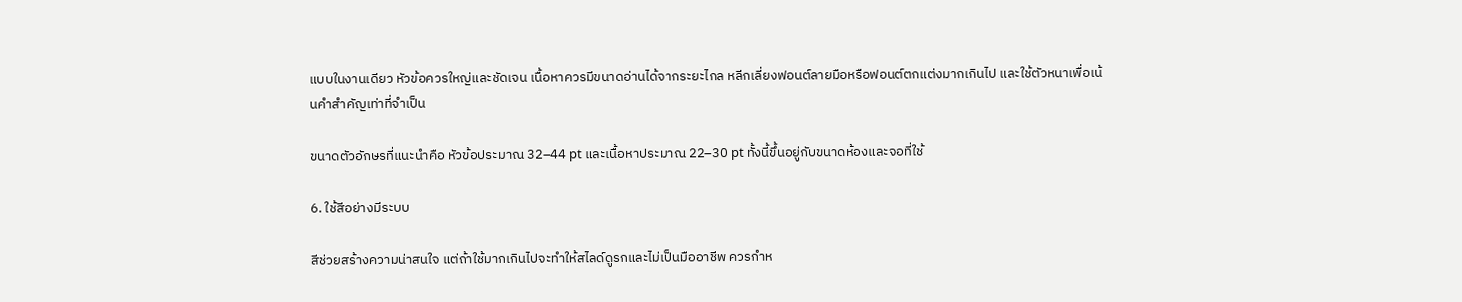แบบในงานเดียว หัวข้อควรใหญ่และชัดเจน เนื้อหาควรมีขนาดอ่านได้จากระยะไกล หลีกเลี่ยงฟอนต์ลายมือหรือฟอนต์ตกแต่งมากเกินไป และใช้ตัวหนาเพื่อเน้นคำสำคัญเท่าที่จำเป็น

ขนาดตัวอักษรที่แนะนำคือ หัวข้อประมาณ 32–44 pt และเนื้อหาประมาณ 22–30 pt ทั้งนี้ขึ้นอยู่กับขนาดห้องและจอที่ใช้

6. ใช้สีอย่างมีระบบ

สีช่วยสร้างความน่าสนใจ แต่ถ้าใช้มากเกินไปจะทำให้สไลด์ดูรกและไม่เป็นมืออาชีพ ควรกำห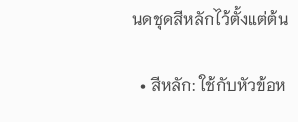นดชุดสีหลักไว้ตั้งแต่ต้น

  • สีหลัก: ใช้กับหัวข้อห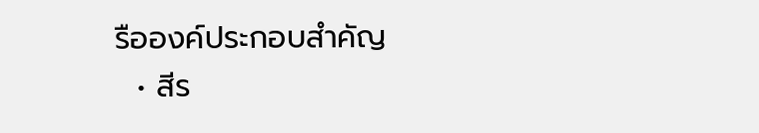รือองค์ประกอบสำคัญ
  • สีร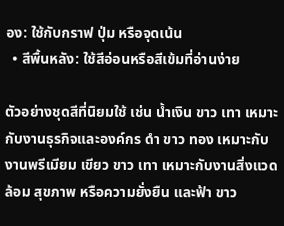อง: ใช้กับกราฟ ปุ่ม หรือจุดเน้น
  • สีพื้นหลัง: ใช้สีอ่อนหรือสีเข้มที่อ่านง่าย

ตัวอย่างชุดสีที่นิยมใช้ เช่น น้ำเงิน ขาว เทา เหมาะกับงานธุรกิจและองค์กร ดำ ขาว ทอง เหมาะกับงานพรีเมียม เขียว ขาว เทา เหมาะกับงานสิ่งแวดล้อม สุขภาพ หรือความยั่งยืน และฟ้า ขาว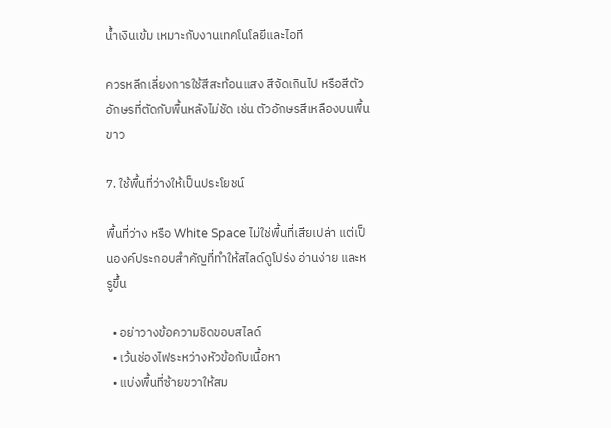น้ำเงินเข้ม เหมาะกับงานเทคโนโลยีและไอที

ควรหลีกเลี่ยงการใช้สีสะท้อนแสง สีจัดเกินไป หรือสีตัวอักษรที่ตัดกับพื้นหลังไม่ชัด เช่น ตัวอักษรสีเหลืองบนพื้นขาว

7. ใช้พื้นที่ว่างให้เป็นประโยชน์

พื้นที่ว่าง หรือ White Space ไม่ใช่พื้นที่เสียเปล่า แต่เป็นองค์ประกอบสำคัญที่ทำให้สไลด์ดูโปร่ง อ่านง่าย และหรูขึ้น

  • อย่าวางข้อความชิดขอบสไลด์
  • เว้นช่องไฟระหว่างหัวข้อกับเนื้อหา
  • แบ่งพื้นที่ซ้ายขวาให้สม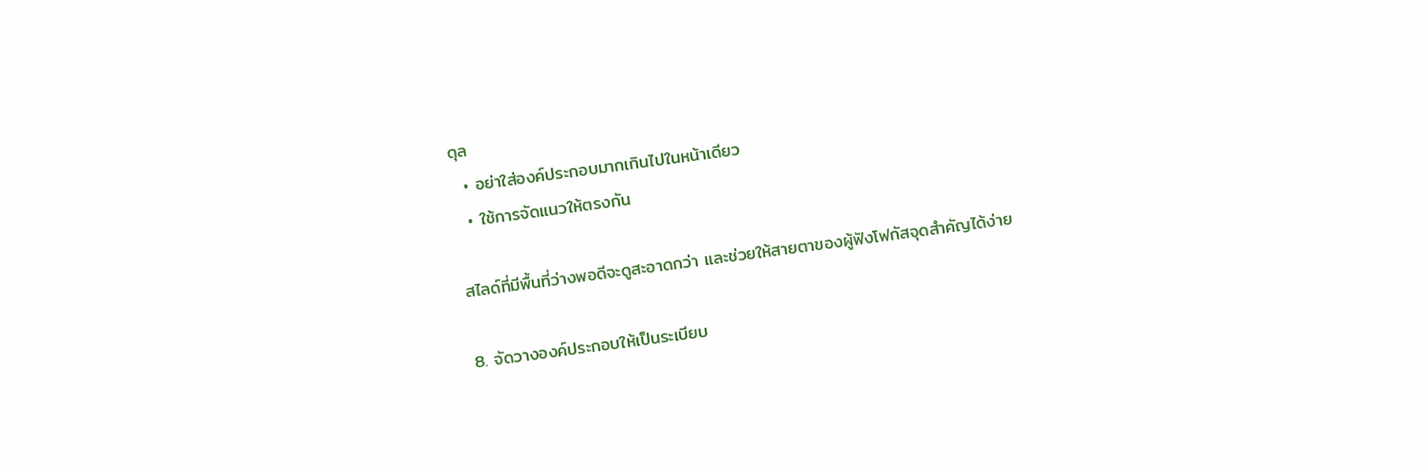ดุล
  • อย่าใส่องค์ประกอบมากเกินไปในหน้าเดียว
  • ใช้การจัดแนวให้ตรงกัน

สไลด์ที่มีพื้นที่ว่างพอดีจะดูสะอาดกว่า และช่วยให้สายตาของผู้ฟังโฟกัสจุดสำคัญได้ง่าย

8. จัดวางองค์ประกอบให้เป็นระเบียบ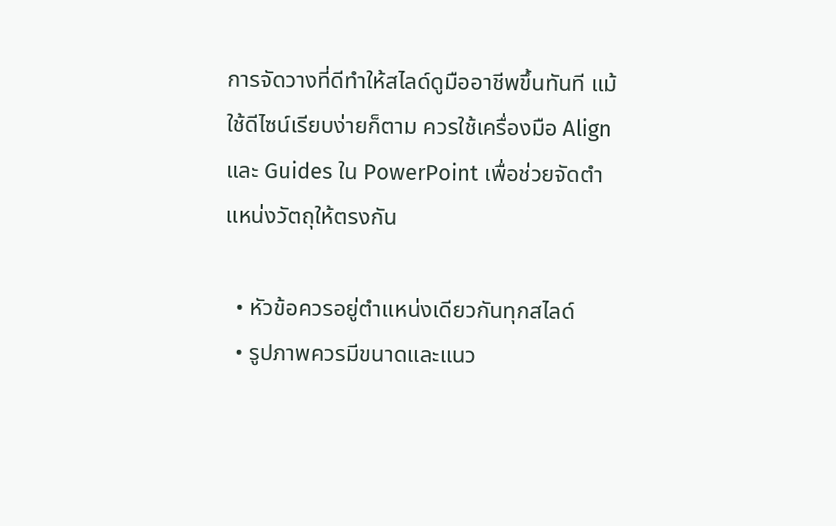การจัดวางที่ดีทำให้สไลด์ดูมืออาชีพขึ้นทันที แม้ใช้ดีไซน์เรียบง่ายก็ตาม ควรใช้เครื่องมือ Align และ Guides ใน PowerPoint เพื่อช่วยจัดตำแหน่งวัตถุให้ตรงกัน

  • หัวข้อควรอยู่ตำแหน่งเดียวกันทุกสไลด์
  • รูปภาพควรมีขนาดและแนว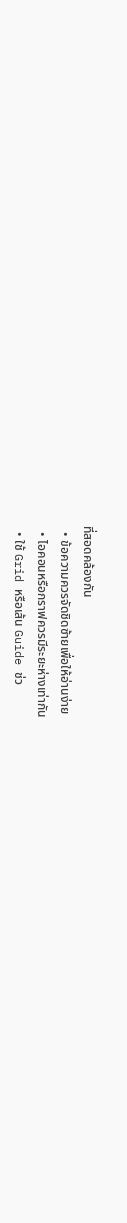ที่สอดคล้องกัน
  • ข้อความควรจัดชิดซ้ายเพื่อให้อ่านง่าย
  • ไอคอนหรือกราฟควรมีระยะห่างเท่ากัน
  • ใช้ Grid หรือเส้น Guide ช่ว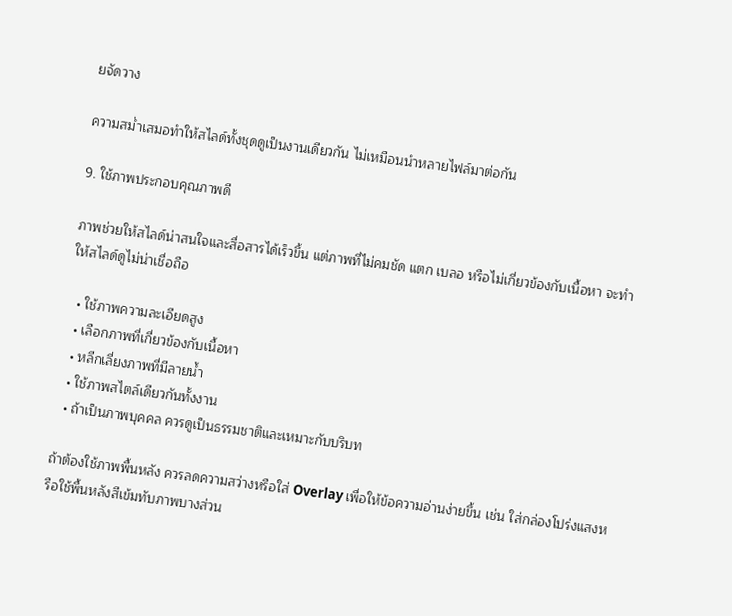ยจัดวาง

ความสม่ำเสมอทำให้สไลด์ทั้งชุดดูเป็นงานเดียวกัน ไม่เหมือนนำหลายไฟล์มาต่อกัน

9. ใช้ภาพประกอบคุณภาพดี

ภาพช่วยให้สไลด์น่าสนใจและสื่อสารได้เร็วขึ้น แต่ภาพที่ไม่คมชัด แตก เบลอ หรือไม่เกี่ยวข้องกับเนื้อหา จะทำให้สไลด์ดูไม่น่าเชื่อถือ

  • ใช้ภาพความละเอียดสูง
  • เลือกภาพที่เกี่ยวข้องกับเนื้อหา
  • หลีกเลี่ยงภาพที่มีลายน้ำ
  • ใช้ภาพสไตล์เดียวกันทั้งงาน
  • ถ้าเป็นภาพบุคคล ควรดูเป็นธรรมชาติและเหมาะกับบริบท

ถ้าต้องใช้ภาพพื้นหลัง ควรลดความสว่างหรือใส่ Overlay เพื่อให้ข้อความอ่านง่ายขึ้น เช่น ใส่กล่องโปร่งแสงหรือใช้พื้นหลังสีเข้มทับภาพบางส่วน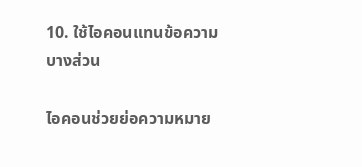10. ใช้ไอคอนแทนข้อความบางส่วน

ไอคอนช่วยย่อความหมาย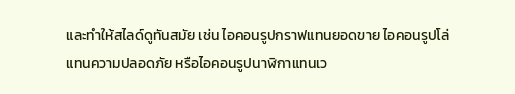และทำให้สไลด์ดูทันสมัย เช่น ไอคอนรูปกราฟแทนยอดขาย ไอคอนรูปโล่แทนความปลอดภัย หรือไอคอนรูปนาฬิกาแทนเว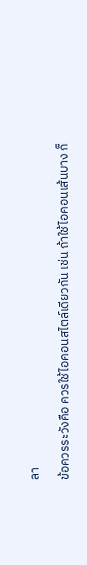ลา

ข้อควรระวังคือ ควรใช้ไอคอนสไตล์เดียวกัน เช่น ถ้าใช้ไอคอนเส้นบาง ก็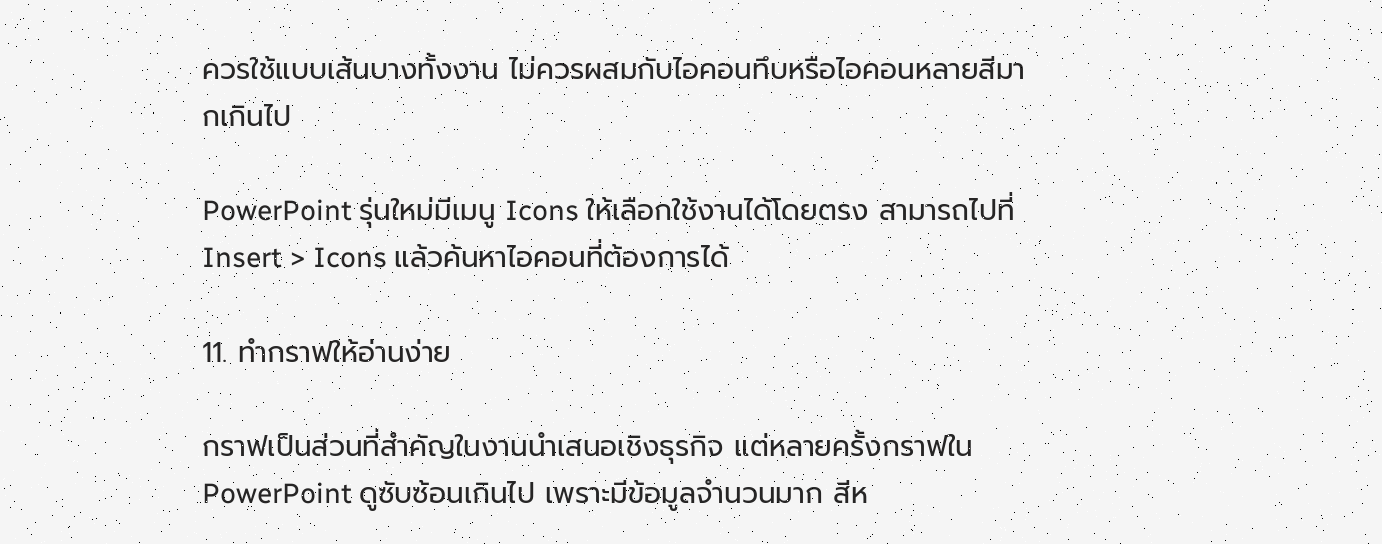ควรใช้แบบเส้นบางทั้งงาน ไม่ควรผสมกับไอคอนทึบหรือไอคอนหลายสีมากเกินไป

PowerPoint รุ่นใหม่มีเมนู Icons ให้เลือกใช้งานได้โดยตรง สามารถไปที่ Insert > Icons แล้วค้นหาไอคอนที่ต้องการได้

11. ทำกราฟให้อ่านง่าย

กราฟเป็นส่วนที่สำคัญในงานนำเสนอเชิงธุรกิจ แต่หลายครั้งกราฟใน PowerPoint ดูซับซ้อนเกินไป เพราะมีข้อมูลจำนวนมาก สีห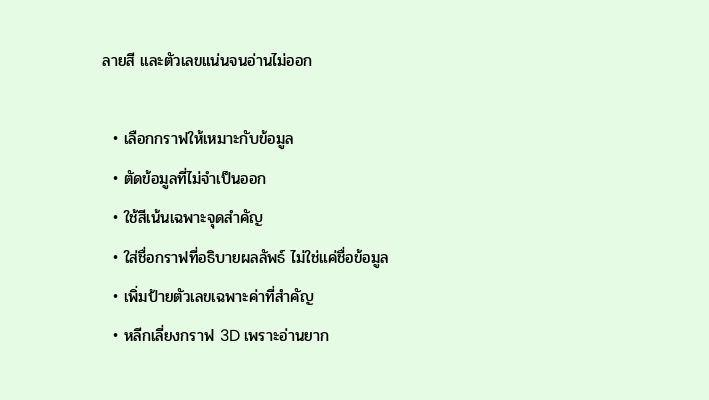ลายสี และตัวเลขแน่นจนอ่านไม่ออก

  • เลือกกราฟให้เหมาะกับข้อมูล
  • ตัดข้อมูลที่ไม่จำเป็นออก
  • ใช้สีเน้นเฉพาะจุดสำคัญ
  • ใส่ชื่อกราฟที่อธิบายผลลัพธ์ ไม่ใช่แค่ชื่อข้อมูล
  • เพิ่มป้ายตัวเลขเฉพาะค่าที่สำคัญ
  • หลีกเลี่ยงกราฟ 3D เพราะอ่านยาก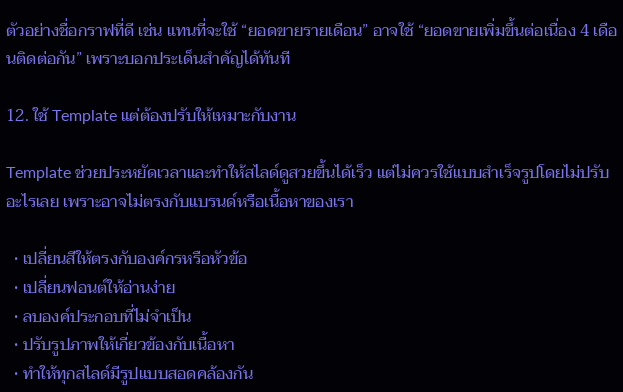ตัวอย่างชื่อกราฟที่ดี เช่น แทนที่จะใช้ “ยอดขายรายเดือน” อาจใช้ “ยอดขายเพิ่มขึ้นต่อเนื่อง 4 เดือนติดต่อกัน” เพราะบอกประเด็นสำคัญได้ทันที

12. ใช้ Template แต่ต้องปรับให้เหมาะกับงาน

Template ช่วยประหยัดเวลาและทำให้สไลด์ดูสวยขึ้นได้เร็ว แต่ไม่ควรใช้แบบสำเร็จรูปโดยไม่ปรับอะไรเลย เพราะอาจไม่ตรงกับแบรนด์หรือเนื้อหาของเรา

  • เปลี่ยนสีให้ตรงกับองค์กรหรือหัวข้อ
  • เปลี่ยนฟอนต์ให้อ่านง่าย
  • ลบองค์ประกอบที่ไม่จำเป็น
  • ปรับรูปภาพให้เกี่ยวข้องกับเนื้อหา
  • ทำให้ทุกสไลด์มีรูปแบบสอดคล้องกัน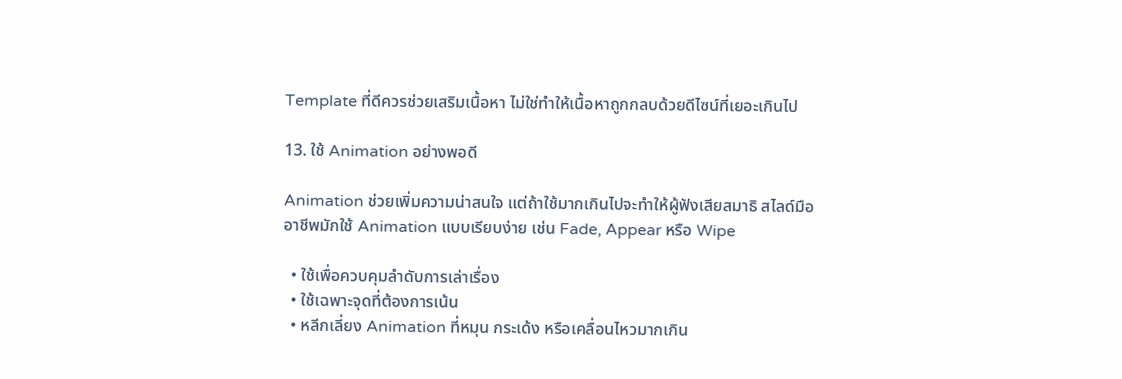Template ที่ดีควรช่วยเสริมเนื้อหา ไม่ใช่ทำให้เนื้อหาถูกกลบด้วยดีไซน์ที่เยอะเกินไป

13. ใช้ Animation อย่างพอดี

Animation ช่วยเพิ่มความน่าสนใจ แต่ถ้าใช้มากเกินไปจะทำให้ผู้ฟังเสียสมาธิ สไลด์มืออาชีพมักใช้ Animation แบบเรียบง่าย เช่น Fade, Appear หรือ Wipe

  • ใช้เพื่อควบคุมลำดับการเล่าเรื่อง
  • ใช้เฉพาะจุดที่ต้องการเน้น
  • หลีกเลี่ยง Animation ที่หมุน กระเด้ง หรือเคลื่อนไหวมากเกิน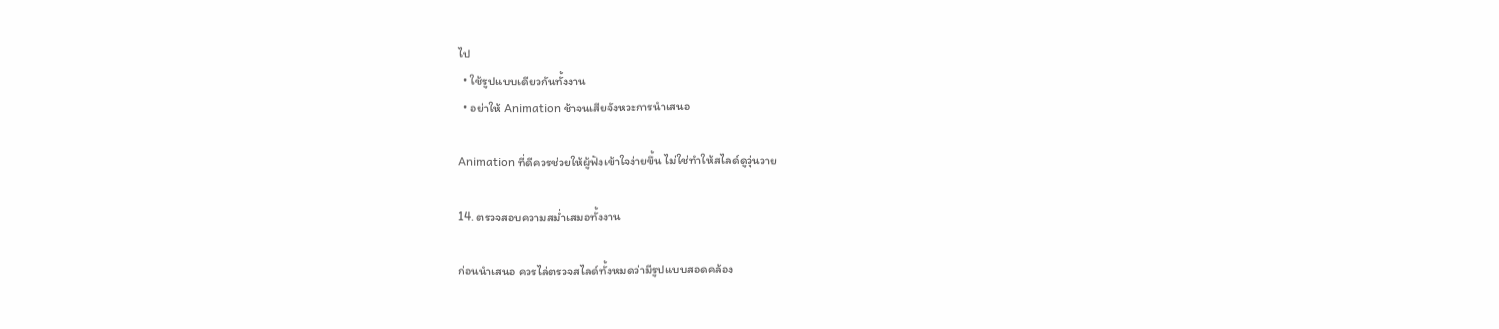ไป
  • ใช้รูปแบบเดียวกันทั้งงาน
  • อย่าให้ Animation ช้าจนเสียจังหวะการนำเสนอ

Animation ที่ดีควรช่วยให้ผู้ฟังเข้าใจง่ายขึ้น ไม่ใช่ทำให้สไลด์ดูวุ่นวาย

14. ตรวจสอบความสม่ำเสมอทั้งงาน

ก่อนนำเสนอ ควรไล่ตรวจสไลด์ทั้งหมดว่ามีรูปแบบสอดคล้อง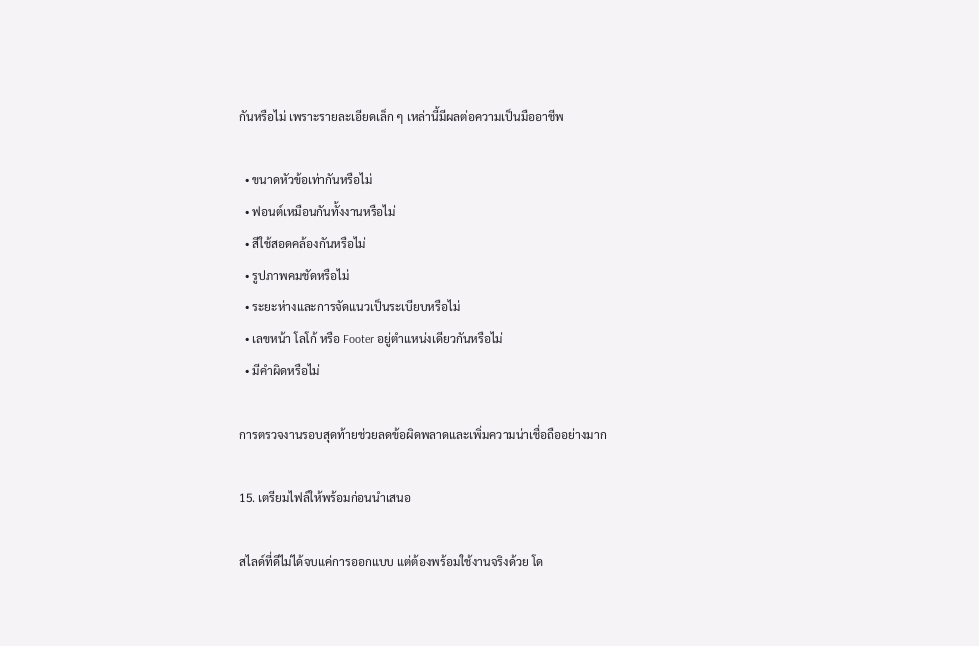กันหรือไม่ เพราะรายละเอียดเล็ก ๆ เหล่านี้มีผลต่อความเป็นมืออาชีพ

  • ขนาดหัวข้อเท่ากันหรือไม่
  • ฟอนต์เหมือนกันทั้งงานหรือไม่
  • สีใช้สอดคล้องกันหรือไม่
  • รูปภาพคมชัดหรือไม่
  • ระยะห่างและการจัดแนวเป็นระเบียบหรือไม่
  • เลขหน้า โลโก้ หรือ Footer อยู่ตำแหน่งเดียวกันหรือไม่
  • มีคำผิดหรือไม่

การตรวจงานรอบสุดท้ายช่วยลดข้อผิดพลาดและเพิ่มความน่าเชื่อถืออย่างมาก

15. เตรียมไฟล์ให้พร้อมก่อนนำเสนอ

สไลด์ที่ดีไม่ได้จบแค่การออกแบบ แต่ต้องพร้อมใช้งานจริงด้วย โด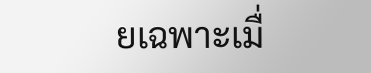ยเฉพาะเมื่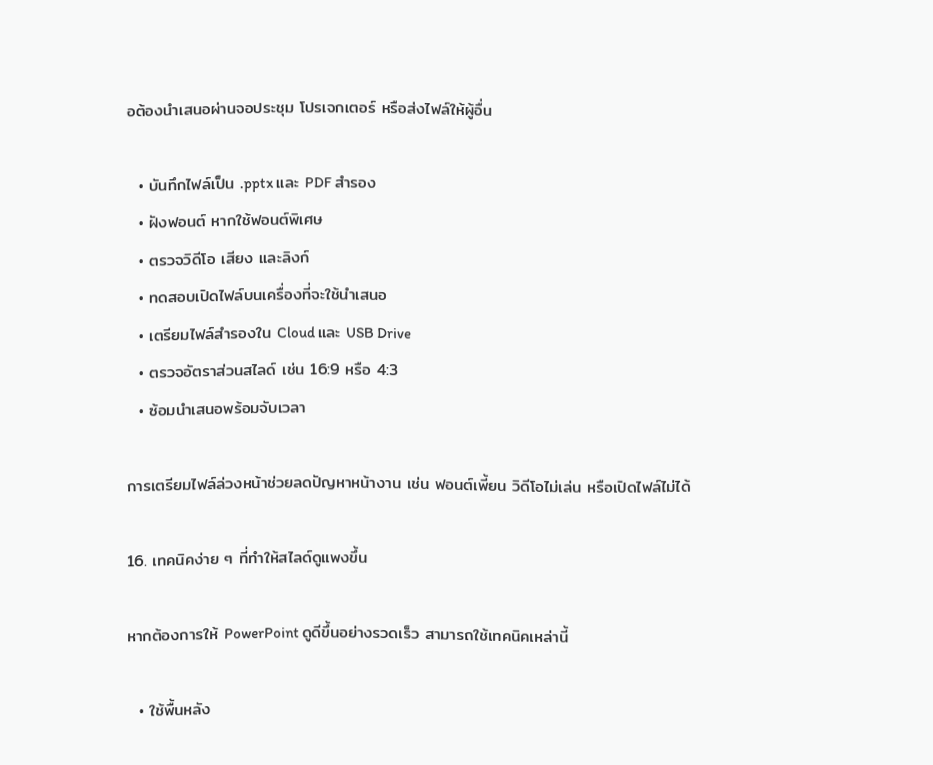อต้องนำเสนอผ่านจอประชุม โปรเจกเตอร์ หรือส่งไฟล์ให้ผู้อื่น

  • บันทึกไฟล์เป็น .pptx และ PDF สำรอง
  • ฝังฟอนต์ หากใช้ฟอนต์พิเศษ
  • ตรวจวิดีโอ เสียง และลิงก์
  • ทดสอบเปิดไฟล์บนเครื่องที่จะใช้นำเสนอ
  • เตรียมไฟล์สำรองใน Cloud และ USB Drive
  • ตรวจอัตราส่วนสไลด์ เช่น 16:9 หรือ 4:3
  • ซ้อมนำเสนอพร้อมจับเวลา

การเตรียมไฟล์ล่วงหน้าช่วยลดปัญหาหน้างาน เช่น ฟอนต์เพี้ยน วิดีโอไม่เล่น หรือเปิดไฟล์ไม่ได้

16. เทคนิคง่าย ๆ ที่ทำให้สไลด์ดูแพงขึ้น

หากต้องการให้ PowerPoint ดูดีขึ้นอย่างรวดเร็ว สามารถใช้เทคนิคเหล่านี้

  • ใช้พื้นหลัง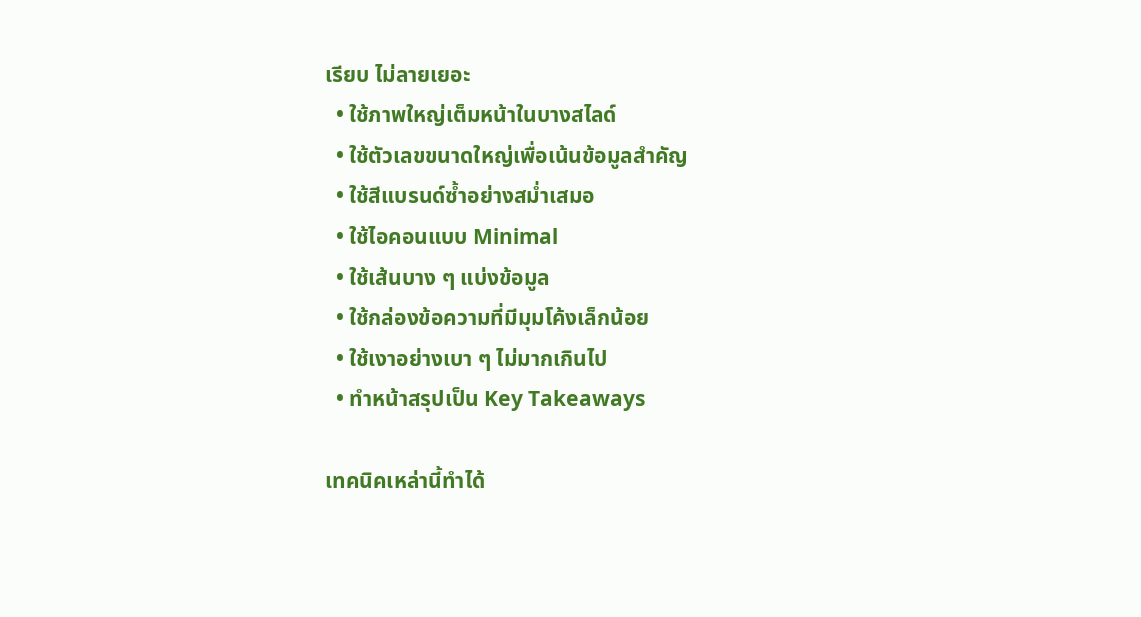เรียบ ไม่ลายเยอะ
  • ใช้ภาพใหญ่เต็มหน้าในบางสไลด์
  • ใช้ตัวเลขขนาดใหญ่เพื่อเน้นข้อมูลสำคัญ
  • ใช้สีแบรนด์ซ้ำอย่างสม่ำเสมอ
  • ใช้ไอคอนแบบ Minimal
  • ใช้เส้นบาง ๆ แบ่งข้อมูล
  • ใช้กล่องข้อความที่มีมุมโค้งเล็กน้อย
  • ใช้เงาอย่างเบา ๆ ไม่มากเกินไป
  • ทำหน้าสรุปเป็น Key Takeaways

เทคนิคเหล่านี้ทำได้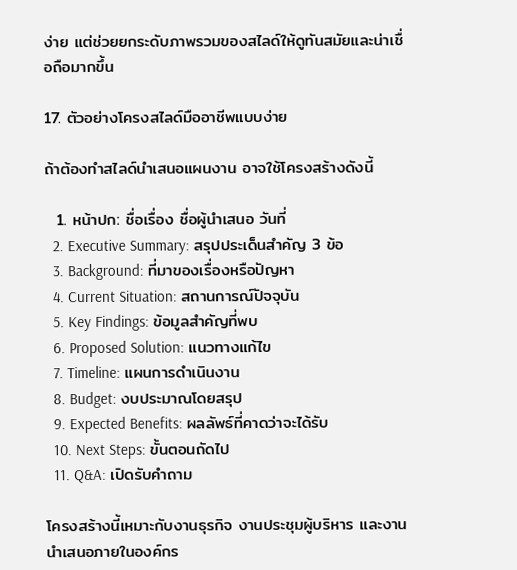ง่าย แต่ช่วยยกระดับภาพรวมของสไลด์ให้ดูทันสมัยและน่าเชื่อถือมากขึ้น

17. ตัวอย่างโครงสไลด์มืออาชีพแบบง่าย

ถ้าต้องทำสไลด์นำเสนอแผนงาน อาจใช้โครงสร้างดังนี้

  1. หน้าปก: ชื่อเรื่อง ชื่อผู้นำเสนอ วันที่
  2. Executive Summary: สรุปประเด็นสำคัญ 3 ข้อ
  3. Background: ที่มาของเรื่องหรือปัญหา
  4. Current Situation: สถานการณ์ปัจจุบัน
  5. Key Findings: ข้อมูลสำคัญที่พบ
  6. Proposed Solution: แนวทางแก้ไข
  7. Timeline: แผนการดำเนินงาน
  8. Budget: งบประมาณโดยสรุป
  9. Expected Benefits: ผลลัพธ์ที่คาดว่าจะได้รับ
  10. Next Steps: ขั้นตอนถัดไป
  11. Q&A: เปิดรับคำถาม

โครงสร้างนี้เหมาะกับงานธุรกิจ งานประชุมผู้บริหาร และงานนำเสนอภายในองค์กร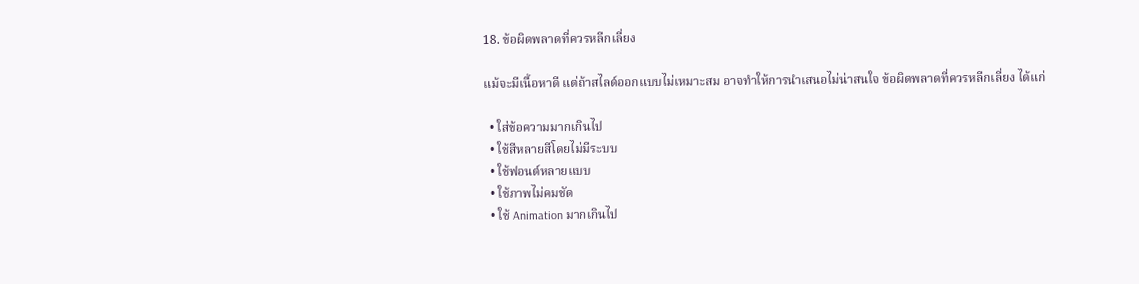18. ข้อผิดพลาดที่ควรหลีกเลี่ยง

แม้จะมีเนื้อหาดี แต่ถ้าสไลด์ออกแบบไม่เหมาะสม อาจทำให้การนำเสนอไม่น่าสนใจ ข้อผิดพลาดที่ควรหลีกเลี่ยง ได้แก่

  • ใส่ข้อความมากเกินไป
  • ใช้สีหลายสีโดยไม่มีระบบ
  • ใช้ฟอนต์หลายแบบ
  • ใช้ภาพไม่คมชัด
  • ใช้ Animation มากเกินไป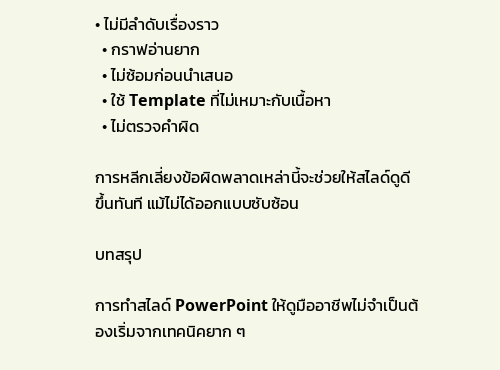• ไม่มีลำดับเรื่องราว
  • กราฟอ่านยาก
  • ไม่ซ้อมก่อนนำเสนอ
  • ใช้ Template ที่ไม่เหมาะกับเนื้อหา
  • ไม่ตรวจคำผิด

การหลีกเลี่ยงข้อผิดพลาดเหล่านี้จะช่วยให้สไลด์ดูดีขึ้นทันที แม้ไม่ได้ออกแบบซับซ้อน

บทสรุป

การทำสไลด์ PowerPoint ให้ดูมืออาชีพไม่จำเป็นต้องเริ่มจากเทคนิคยาก ๆ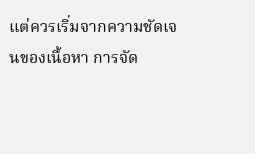แต่ควรเริ่มจากความชัดเจนของเนื้อหา การจัด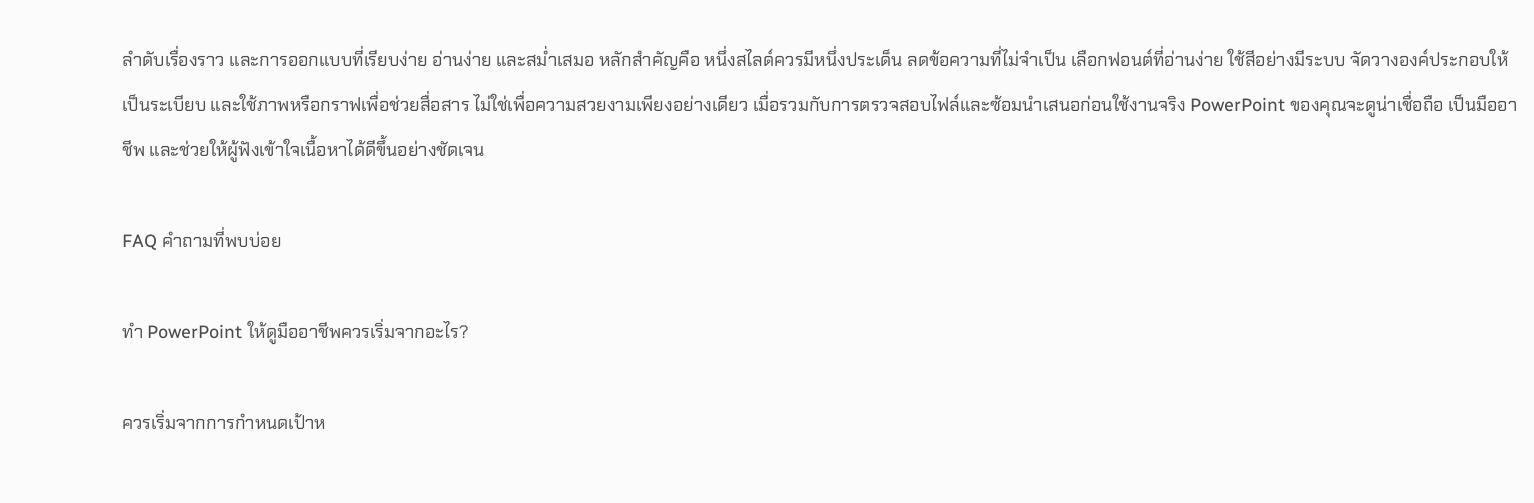ลำดับเรื่องราว และการออกแบบที่เรียบง่าย อ่านง่าย และสม่ำเสมอ หลักสำคัญคือ หนึ่งสไลด์ควรมีหนึ่งประเด็น ลดข้อความที่ไม่จำเป็น เลือกฟอนต์ที่อ่านง่าย ใช้สีอย่างมีระบบ จัดวางองค์ประกอบให้เป็นระเบียบ และใช้ภาพหรือกราฟเพื่อช่วยสื่อสาร ไม่ใช่เพื่อความสวยงามเพียงอย่างเดียว เมื่อรวมกับการตรวจสอบไฟล์และซ้อมนำเสนอก่อนใช้งานจริง PowerPoint ของคุณจะดูน่าเชื่อถือ เป็นมืออาชีพ และช่วยให้ผู้ฟังเข้าใจเนื้อหาได้ดีขึ้นอย่างชัดเจน

FAQ คำถามที่พบบ่อย

ทำ PowerPoint ให้ดูมืออาชีพควรเริ่มจากอะไร?

ควรเริ่มจากการกำหนดเป้าห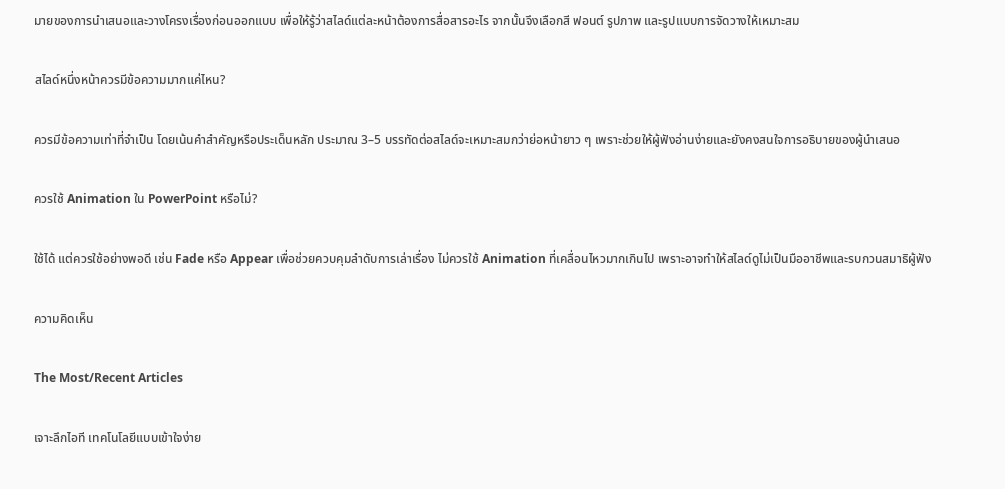มายของการนำเสนอและวางโครงเรื่องก่อนออกแบบ เพื่อให้รู้ว่าสไลด์แต่ละหน้าต้องการสื่อสารอะไร จากนั้นจึงเลือกสี ฟอนต์ รูปภาพ และรูปแบบการจัดวางให้เหมาะสม

สไลด์หนึ่งหน้าควรมีข้อความมากแค่ไหน?

ควรมีข้อความเท่าที่จำเป็น โดยเน้นคำสำคัญหรือประเด็นหลัก ประมาณ 3–5 บรรทัดต่อสไลด์จะเหมาะสมกว่าย่อหน้ายาว ๆ เพราะช่วยให้ผู้ฟังอ่านง่ายและยังคงสนใจการอธิบายของผู้นำเสนอ

ควรใช้ Animation ใน PowerPoint หรือไม่?

ใช้ได้ แต่ควรใช้อย่างพอดี เช่น Fade หรือ Appear เพื่อช่วยควบคุมลำดับการเล่าเรื่อง ไม่ควรใช้ Animation ที่เคลื่อนไหวมากเกินไป เพราะอาจทำให้สไลด์ดูไม่เป็นมืออาชีพและรบกวนสมาธิผู้ฟัง

ความคิดเห็น

The Most/Recent Articles

เจาะลึกไอที เทคโนโลยีแบบเข้าใจง่าย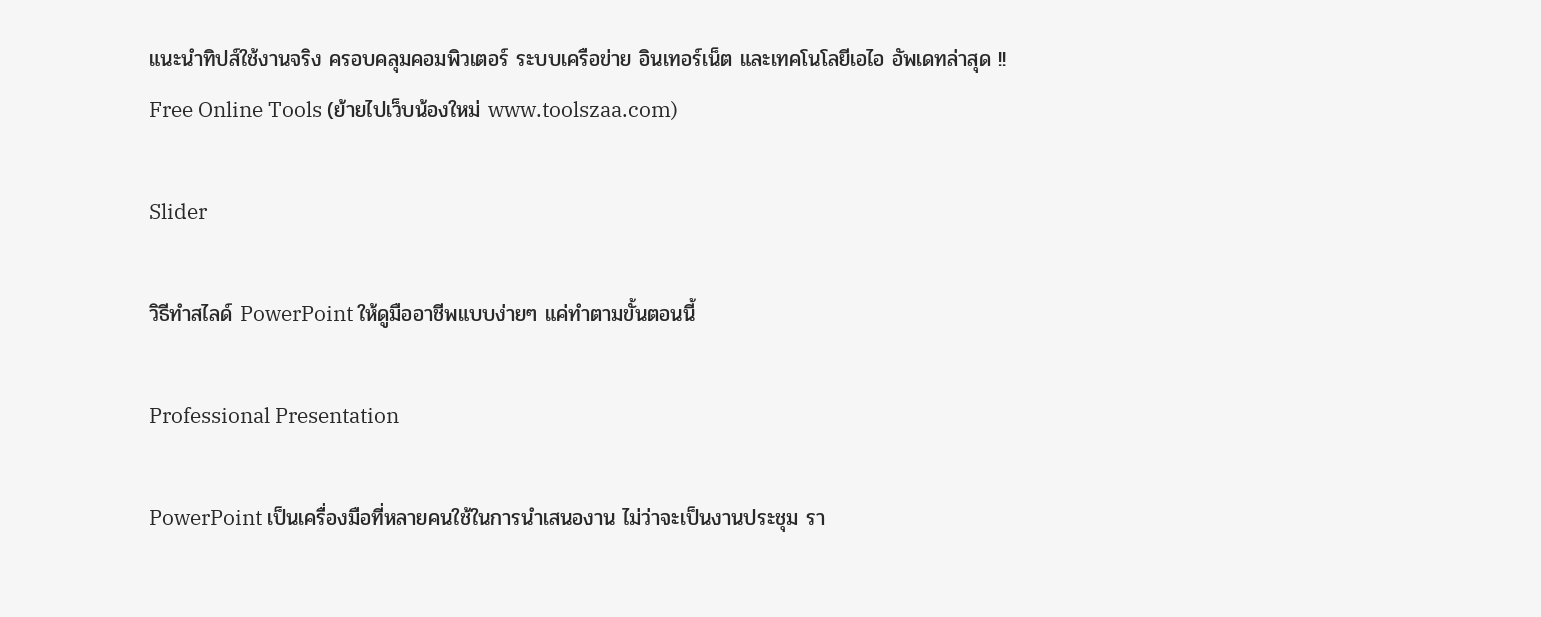แนะนำทิปส์ใช้งานจริง ครอบคลุมคอมพิวเตอร์ ระบบเครือข่าย อินเทอร์เน็ต และเทคโนโลยีเอไอ อัพเดทล่าสุด !! Free Online Tools (ย้ายไปเว็บน้องใหม่ www.toolszaa.com)

Slider

วิธีทำสไลด์ PowerPoint ให้ดูมืออาชีพแบบง่ายๆ แค่ทำตามขั้นตอนนี้

Professional Presentation

PowerPoint เป็นเครื่องมือที่หลายคนใช้ในการนำเสนองาน ไม่ว่าจะเป็นงานประชุม รา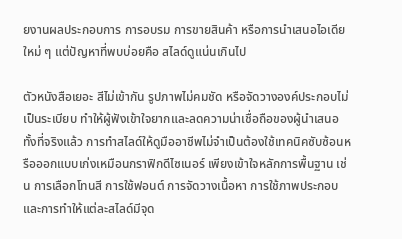ยงานผลประกอบการ การอบรม การขายสินค้า หรือการนำเสนอไอเดียใหม่ ๆ แต่ปัญหาที่พบบ่อยคือ สไลด์ดูแน่นเกินไป

ตัวหนังสือเยอะ สีไม่เข้ากัน รูปภาพไม่คมชัด หรือจัดวางองค์ประกอบไม่เป็นระเบียบ ทำให้ผู้ฟังเข้าใจยากและลดความน่าเชื่อถือของผู้นำเสนอ ทั้งที่จริงแล้ว การทำสไลด์ให้ดูมืออาชีพไม่จำเป็นต้องใช้เทคนิคซับซ้อนหรือออกแบบเก่งเหมือนกราฟิกดีไซเนอร์ เพียงเข้าใจหลักการพื้นฐาน เช่น การเลือกโทนสี การใช้ฟอนต์ การจัดวางเนื้อหา การใช้ภาพประกอบ และการทำให้แต่ละสไลด์มีจุด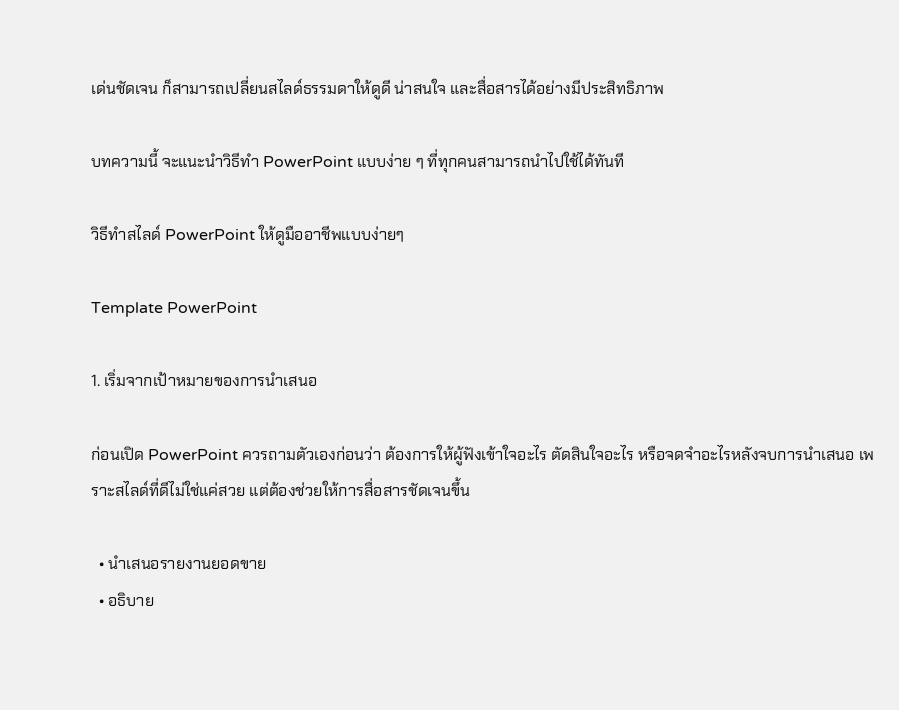เด่นชัดเจน ก็สามารถเปลี่ยนสไลด์ธรรมดาให้ดูดี น่าสนใจ และสื่อสารได้อย่างมีประสิทธิภาพ

บทความนี้ จะแนะนำวิธีทำ PowerPoint แบบง่าย ๆ ที่ทุกคนสามารถนำไปใช้ได้ทันที

วิธีทำสไลด์ PowerPoint ให้ดูมืออาชีพแบบง่ายๆ

Template PowerPoint

1. เริ่มจากเป้าหมายของการนำเสนอ

ก่อนเปิด PowerPoint ควรถามตัวเองก่อนว่า ต้องการให้ผู้ฟังเข้าใจอะไร ตัดสินใจอะไร หรือจดจำอะไรหลังจบการนำเสนอ เพราะสไลด์ที่ดีไม่ใช่แค่สวย แต่ต้องช่วยให้การสื่อสารชัดเจนขึ้น

  • นำเสนอรายงานยอดขาย
  • อธิบาย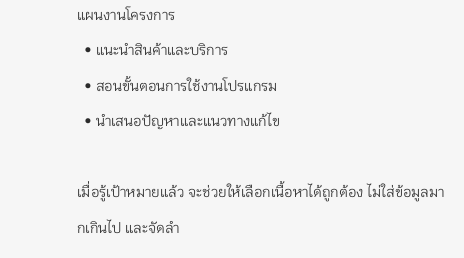แผนงานโครงการ
  • แนะนำสินค้าและบริการ
  • สอนขั้นตอนการใช้งานโปรแกรม
  • นำเสนอปัญหาและแนวทางแก้ไข

เมื่อรู้เป้าหมายแล้ว จะช่วยให้เลือกเนื้อหาได้ถูกต้อง ไม่ใส่ข้อมูลมากเกินไป และจัดลำ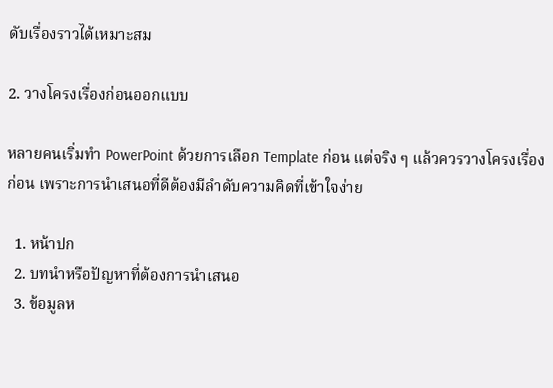ดับเรื่องราวได้เหมาะสม

2. วางโครงเรื่องก่อนออกแบบ

หลายคนเริ่มทำ PowerPoint ด้วยการเลือก Template ก่อน แต่จริง ๆ แล้วควรวางโครงเรื่องก่อน เพราะการนำเสนอที่ดีต้องมีลำดับความคิดที่เข้าใจง่าย

  1. หน้าปก
  2. บทนำหรือปัญหาที่ต้องการนำเสนอ
  3. ข้อมูลห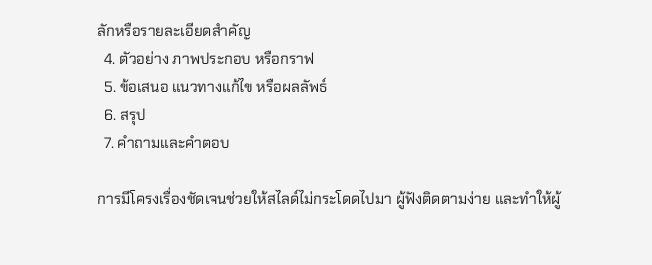ลักหรือรายละเอียดสำคัญ
  4. ตัวอย่าง ภาพประกอบ หรือกราฟ
  5. ข้อเสนอ แนวทางแก้ไข หรือผลลัพธ์
  6. สรุป
  7. คำถามและคำตอบ

การมีโครงเรื่องชัดเจนช่วยให้สไลด์ไม่กระโดดไปมา ผู้ฟังติดตามง่าย และทำให้ผู้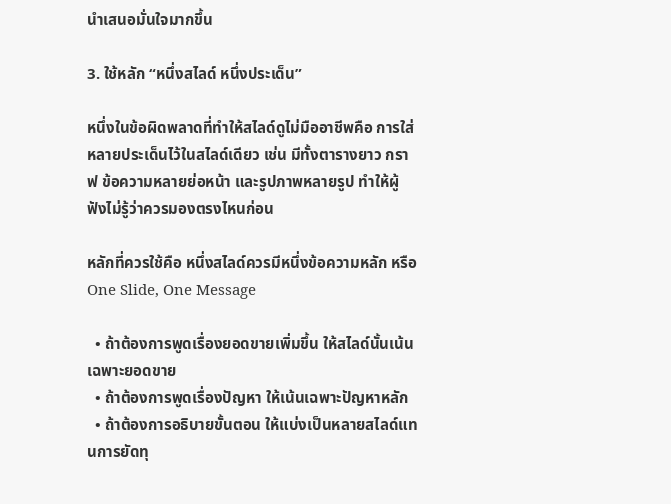นำเสนอมั่นใจมากขึ้น

3. ใช้หลัก “หนึ่งสไลด์ หนึ่งประเด็น”

หนึ่งในข้อผิดพลาดที่ทำให้สไลด์ดูไม่มืออาชีพคือ การใส่หลายประเด็นไว้ในสไลด์เดียว เช่น มีทั้งตารางยาว กราฟ ข้อความหลายย่อหน้า และรูปภาพหลายรูป ทำให้ผู้ฟังไม่รู้ว่าควรมองตรงไหนก่อน

หลักที่ควรใช้คือ หนึ่งสไลด์ควรมีหนึ่งข้อความหลัก หรือ One Slide, One Message

  • ถ้าต้องการพูดเรื่องยอดขายเพิ่มขึ้น ให้สไลด์นั้นเน้นเฉพาะยอดขาย
  • ถ้าต้องการพูดเรื่องปัญหา ให้เน้นเฉพาะปัญหาหลัก
  • ถ้าต้องการอธิบายขั้นตอน ให้แบ่งเป็นหลายสไลด์แทนการยัดทุ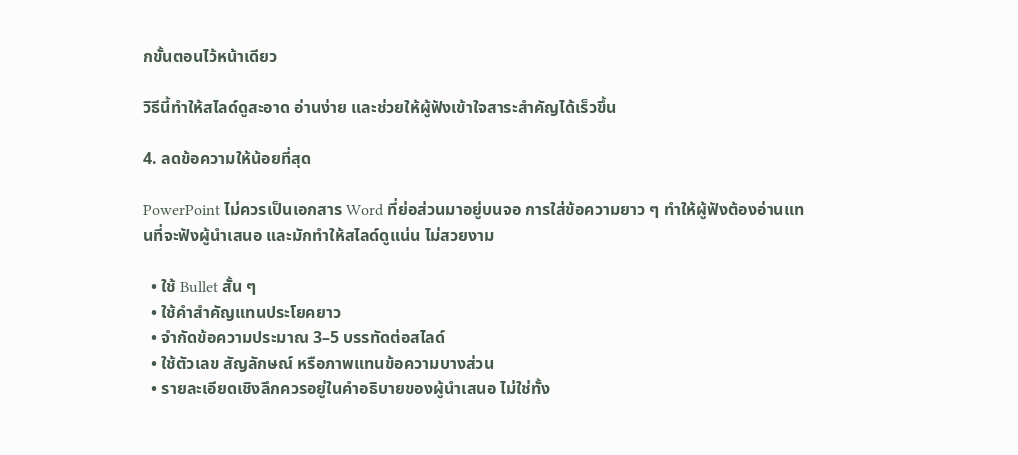กขั้นตอนไว้หน้าเดียว

วิธีนี้ทำให้สไลด์ดูสะอาด อ่านง่าย และช่วยให้ผู้ฟังเข้าใจสาระสำคัญได้เร็วขึ้น

4. ลดข้อความให้น้อยที่สุด

PowerPoint ไม่ควรเป็นเอกสาร Word ที่ย่อส่วนมาอยู่บนจอ การใส่ข้อความยาว ๆ ทำให้ผู้ฟังต้องอ่านแทนที่จะฟังผู้นำเสนอ และมักทำให้สไลด์ดูแน่น ไม่สวยงาม

  • ใช้ Bullet สั้น ๆ
  • ใช้คำสำคัญแทนประโยคยาว
  • จำกัดข้อความประมาณ 3–5 บรรทัดต่อสไลด์
  • ใช้ตัวเลข สัญลักษณ์ หรือภาพแทนข้อความบางส่วน
  • รายละเอียดเชิงลึกควรอยู่ในคำอธิบายของผู้นำเสนอ ไม่ใช่ทั้ง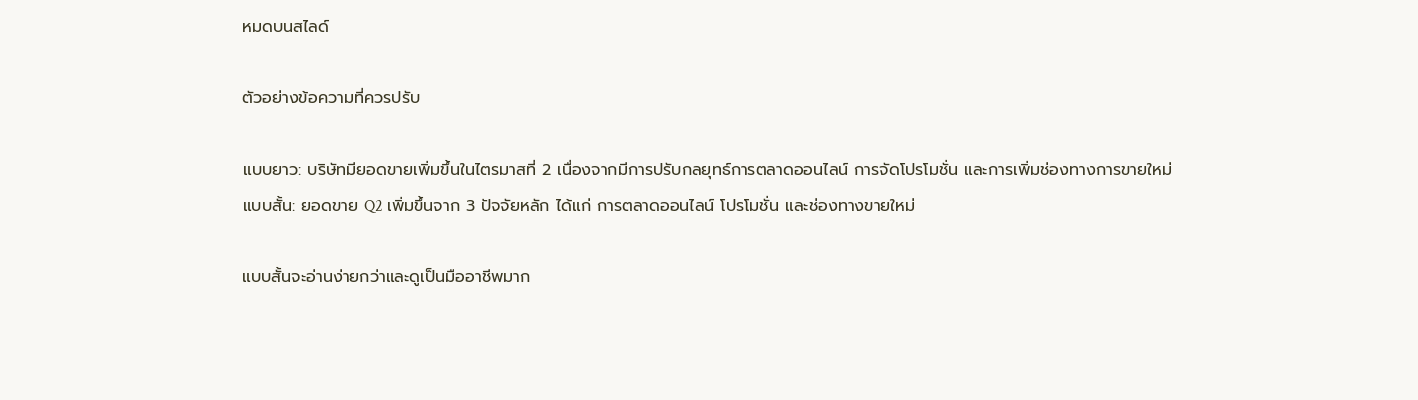หมดบนสไลด์

ตัวอย่างข้อความที่ควรปรับ

แบบยาว: บริษัทมียอดขายเพิ่มขึ้นในไตรมาสที่ 2 เนื่องจากมีการปรับกลยุทธ์การตลาดออนไลน์ การจัดโปรโมชั่น และการเพิ่มช่องทางการขายใหม่
แบบสั้น: ยอดขาย Q2 เพิ่มขึ้นจาก 3 ปัจจัยหลัก ได้แก่ การตลาดออนไลน์ โปรโมชั่น และช่องทางขายใหม่

แบบสั้นจะอ่านง่ายกว่าและดูเป็นมืออาชีพมาก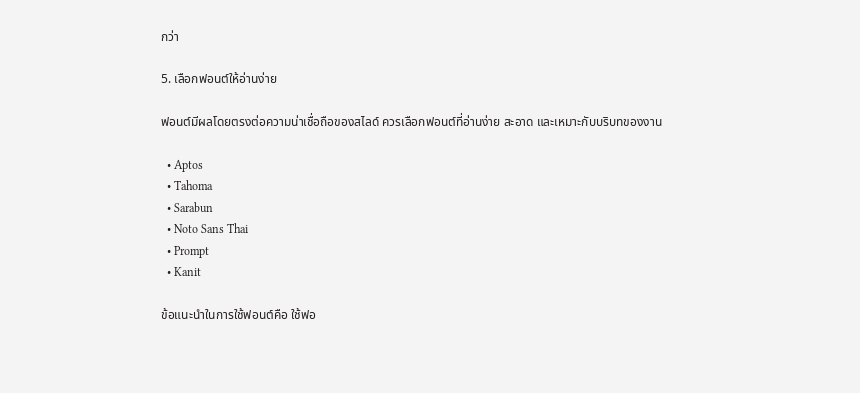กว่า

5. เลือกฟอนต์ให้อ่านง่าย

ฟอนต์มีผลโดยตรงต่อความน่าเชื่อถือของสไลด์ ควรเลือกฟอนต์ที่อ่านง่าย สะอาด และเหมาะกับบริบทของงาน

  • Aptos
  • Tahoma
  • Sarabun
  • Noto Sans Thai
  • Prompt
  • Kanit

ข้อแนะนำในการใช้ฟอนต์คือ ใช้ฟอ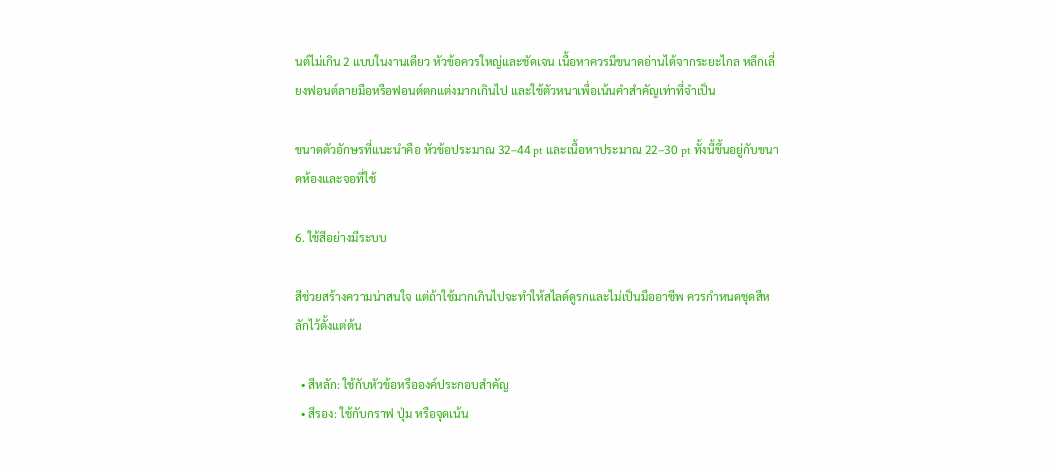นต์ไม่เกิน 2 แบบในงานเดียว หัวข้อควรใหญ่และชัดเจน เนื้อหาควรมีขนาดอ่านได้จากระยะไกล หลีกเลี่ยงฟอนต์ลายมือหรือฟอนต์ตกแต่งมากเกินไป และใช้ตัวหนาเพื่อเน้นคำสำคัญเท่าที่จำเป็น

ขนาดตัวอักษรที่แนะนำคือ หัวข้อประมาณ 32–44 pt และเนื้อหาประมาณ 22–30 pt ทั้งนี้ขึ้นอยู่กับขนาดห้องและจอที่ใช้

6. ใช้สีอย่างมีระบบ

สีช่วยสร้างความน่าสนใจ แต่ถ้าใช้มากเกินไปจะทำให้สไลด์ดูรกและไม่เป็นมืออาชีพ ควรกำหนดชุดสีหลักไว้ตั้งแต่ต้น

  • สีหลัก: ใช้กับหัวข้อหรือองค์ประกอบสำคัญ
  • สีรอง: ใช้กับกราฟ ปุ่ม หรือจุดเน้น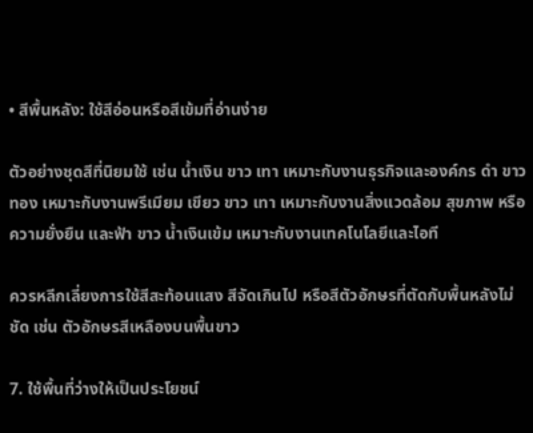• สีพื้นหลัง: ใช้สีอ่อนหรือสีเข้มที่อ่านง่าย

ตัวอย่างชุดสีที่นิยมใช้ เช่น น้ำเงิน ขาว เทา เหมาะกับงานธุรกิจและองค์กร ดำ ขาว ทอง เหมาะกับงานพรีเมียม เขียว ขาว เทา เหมาะกับงานสิ่งแวดล้อม สุขภาพ หรือความยั่งยืน และฟ้า ขาว น้ำเงินเข้ม เหมาะกับงานเทคโนโลยีและไอที

ควรหลีกเลี่ยงการใช้สีสะท้อนแสง สีจัดเกินไป หรือสีตัวอักษรที่ตัดกับพื้นหลังไม่ชัด เช่น ตัวอักษรสีเหลืองบนพื้นขาว

7. ใช้พื้นที่ว่างให้เป็นประโยชน์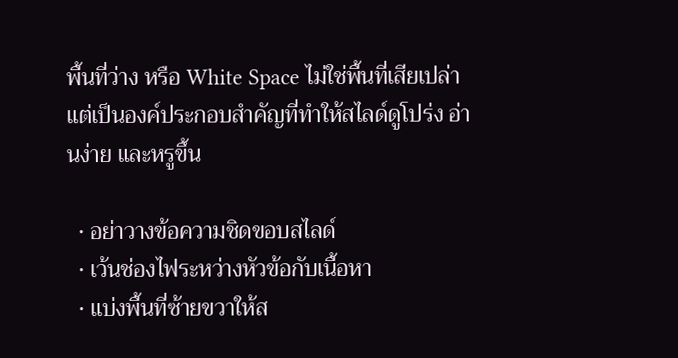พื้นที่ว่าง หรือ White Space ไม่ใช่พื้นที่เสียเปล่า แต่เป็นองค์ประกอบสำคัญที่ทำให้สไลด์ดูโปร่ง อ่านง่าย และหรูขึ้น

  • อย่าวางข้อความชิดขอบสไลด์
  • เว้นช่องไฟระหว่างหัวข้อกับเนื้อหา
  • แบ่งพื้นที่ซ้ายขวาให้ส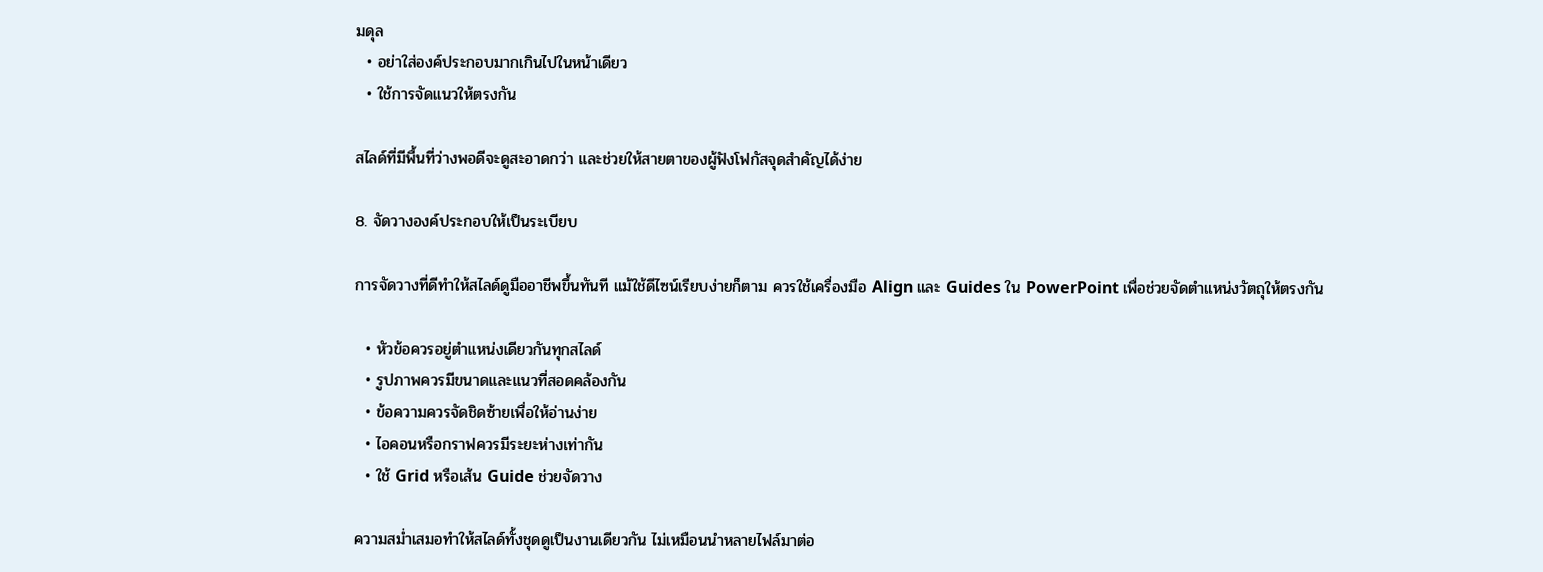มดุล
  • อย่าใส่องค์ประกอบมากเกินไปในหน้าเดียว
  • ใช้การจัดแนวให้ตรงกัน

สไลด์ที่มีพื้นที่ว่างพอดีจะดูสะอาดกว่า และช่วยให้สายตาของผู้ฟังโฟกัสจุดสำคัญได้ง่าย

8. จัดวางองค์ประกอบให้เป็นระเบียบ

การจัดวางที่ดีทำให้สไลด์ดูมืออาชีพขึ้นทันที แม้ใช้ดีไซน์เรียบง่ายก็ตาม ควรใช้เครื่องมือ Align และ Guides ใน PowerPoint เพื่อช่วยจัดตำแหน่งวัตถุให้ตรงกัน

  • หัวข้อควรอยู่ตำแหน่งเดียวกันทุกสไลด์
  • รูปภาพควรมีขนาดและแนวที่สอดคล้องกัน
  • ข้อความควรจัดชิดซ้ายเพื่อให้อ่านง่าย
  • ไอคอนหรือกราฟควรมีระยะห่างเท่ากัน
  • ใช้ Grid หรือเส้น Guide ช่วยจัดวาง

ความสม่ำเสมอทำให้สไลด์ทั้งชุดดูเป็นงานเดียวกัน ไม่เหมือนนำหลายไฟล์มาต่อ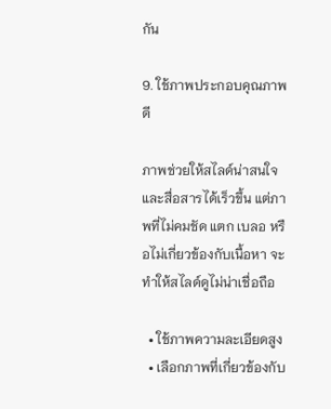กัน

9. ใช้ภาพประกอบคุณภาพดี

ภาพช่วยให้สไลด์น่าสนใจและสื่อสารได้เร็วขึ้น แต่ภาพที่ไม่คมชัด แตก เบลอ หรือไม่เกี่ยวข้องกับเนื้อหา จะทำให้สไลด์ดูไม่น่าเชื่อถือ

  • ใช้ภาพความละเอียดสูง
  • เลือกภาพที่เกี่ยวข้องกับ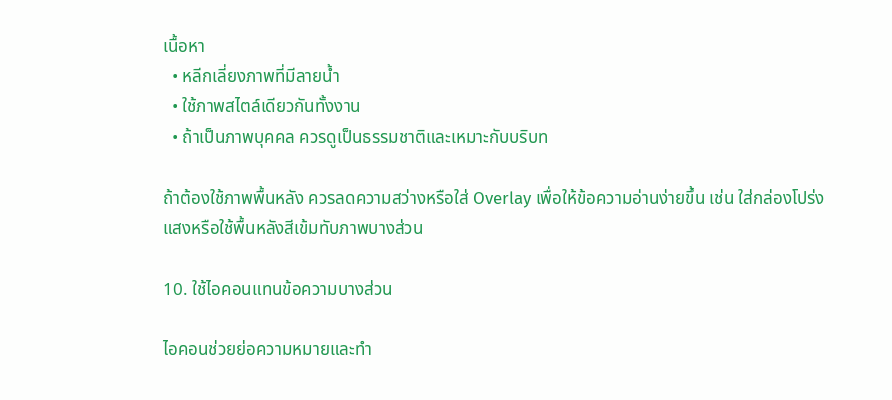เนื้อหา
  • หลีกเลี่ยงภาพที่มีลายน้ำ
  • ใช้ภาพสไตล์เดียวกันทั้งงาน
  • ถ้าเป็นภาพบุคคล ควรดูเป็นธรรมชาติและเหมาะกับบริบท

ถ้าต้องใช้ภาพพื้นหลัง ควรลดความสว่างหรือใส่ Overlay เพื่อให้ข้อความอ่านง่ายขึ้น เช่น ใส่กล่องโปร่งแสงหรือใช้พื้นหลังสีเข้มทับภาพบางส่วน

10. ใช้ไอคอนแทนข้อความบางส่วน

ไอคอนช่วยย่อความหมายและทำ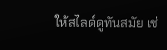ให้สไลด์ดูทันสมัย เช่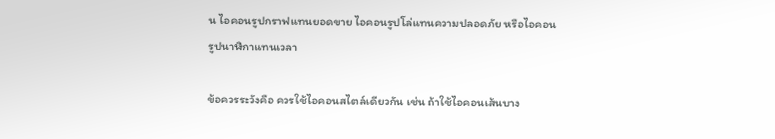น ไอคอนรูปกราฟแทนยอดขาย ไอคอนรูปโล่แทนความปลอดภัย หรือไอคอนรูปนาฬิกาแทนเวลา

ข้อควรระวังคือ ควรใช้ไอคอนสไตล์เดียวกัน เช่น ถ้าใช้ไอคอนเส้นบาง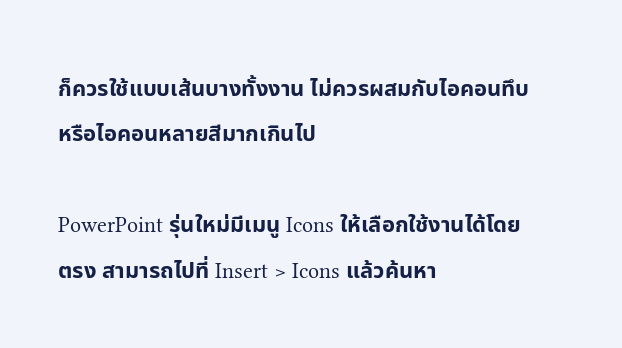ก็ควรใช้แบบเส้นบางทั้งงาน ไม่ควรผสมกับไอคอนทึบหรือไอคอนหลายสีมากเกินไป

PowerPoint รุ่นใหม่มีเมนู Icons ให้เลือกใช้งานได้โดยตรง สามารถไปที่ Insert > Icons แล้วค้นหา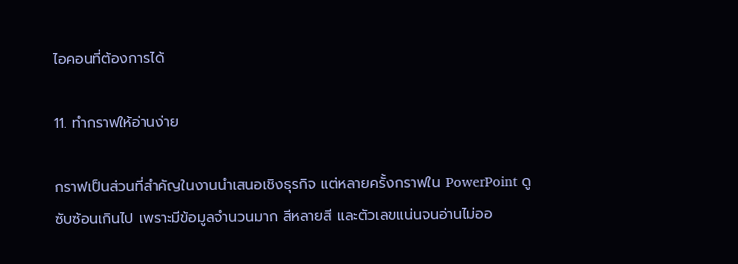ไอคอนที่ต้องการได้

11. ทำกราฟให้อ่านง่าย

กราฟเป็นส่วนที่สำคัญในงานนำเสนอเชิงธุรกิจ แต่หลายครั้งกราฟใน PowerPoint ดูซับซ้อนเกินไป เพราะมีข้อมูลจำนวนมาก สีหลายสี และตัวเลขแน่นจนอ่านไม่ออ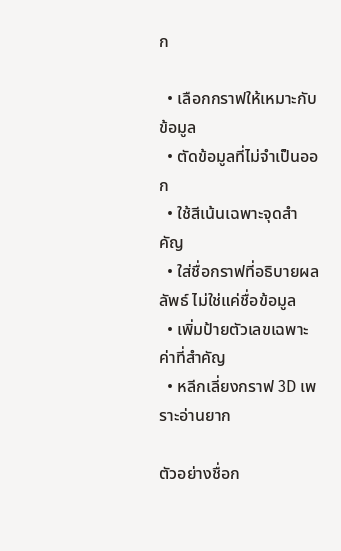ก

  • เลือกกราฟให้เหมาะกับข้อมูล
  • ตัดข้อมูลที่ไม่จำเป็นออก
  • ใช้สีเน้นเฉพาะจุดสำคัญ
  • ใส่ชื่อกราฟที่อธิบายผลลัพธ์ ไม่ใช่แค่ชื่อข้อมูล
  • เพิ่มป้ายตัวเลขเฉพาะค่าที่สำคัญ
  • หลีกเลี่ยงกราฟ 3D เพราะอ่านยาก

ตัวอย่างชื่อก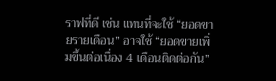ราฟที่ดี เช่น แทนที่จะใช้ “ยอดขายรายเดือน” อาจใช้ “ยอดขายเพิ่มขึ้นต่อเนื่อง 4 เดือนติดต่อกัน”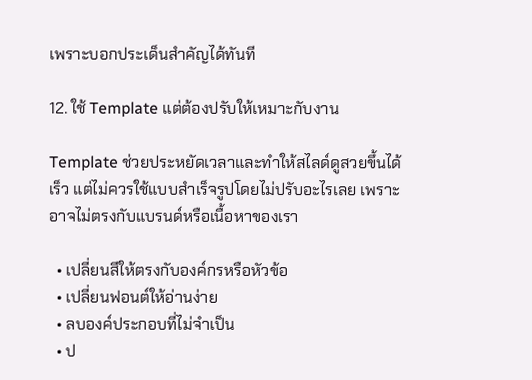เพราะบอกประเด็นสำคัญได้ทันที

12. ใช้ Template แต่ต้องปรับให้เหมาะกับงาน

Template ช่วยประหยัดเวลาและทำให้สไลด์ดูสวยขึ้นได้เร็ว แต่ไม่ควรใช้แบบสำเร็จรูปโดยไม่ปรับอะไรเลย เพราะอาจไม่ตรงกับแบรนด์หรือเนื้อหาของเรา

  • เปลี่ยนสีให้ตรงกับองค์กรหรือหัวข้อ
  • เปลี่ยนฟอนต์ให้อ่านง่าย
  • ลบองค์ประกอบที่ไม่จำเป็น
  • ป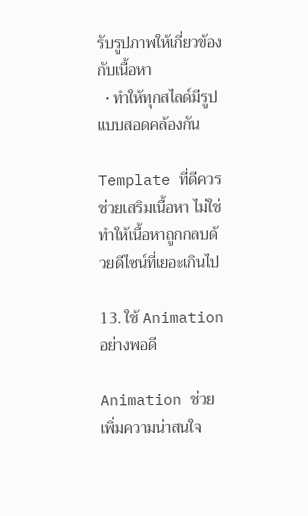รับรูปภาพให้เกี่ยวข้องกับเนื้อหา
  • ทำให้ทุกสไลด์มีรูปแบบสอดคล้องกัน

Template ที่ดีควรช่วยเสริมเนื้อหา ไม่ใช่ทำให้เนื้อหาถูกกลบด้วยดีไซน์ที่เยอะเกินไป

13. ใช้ Animation อย่างพอดี

Animation ช่วยเพิ่มความน่าสนใจ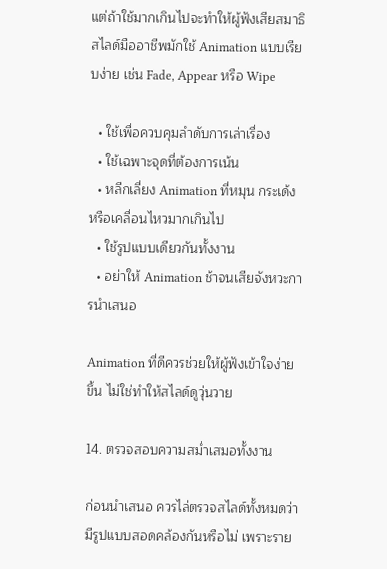แต่ถ้าใช้มากเกินไปจะทำให้ผู้ฟังเสียสมาธิ สไลด์มืออาชีพมักใช้ Animation แบบเรียบง่าย เช่น Fade, Appear หรือ Wipe

  • ใช้เพื่อควบคุมลำดับการเล่าเรื่อง
  • ใช้เฉพาะจุดที่ต้องการเน้น
  • หลีกเลี่ยง Animation ที่หมุน กระเด้ง หรือเคลื่อนไหวมากเกินไป
  • ใช้รูปแบบเดียวกันทั้งงาน
  • อย่าให้ Animation ช้าจนเสียจังหวะการนำเสนอ

Animation ที่ดีควรช่วยให้ผู้ฟังเข้าใจง่ายขึ้น ไม่ใช่ทำให้สไลด์ดูวุ่นวาย

14. ตรวจสอบความสม่ำเสมอทั้งงาน

ก่อนนำเสนอ ควรไล่ตรวจสไลด์ทั้งหมดว่ามีรูปแบบสอดคล้องกันหรือไม่ เพราะราย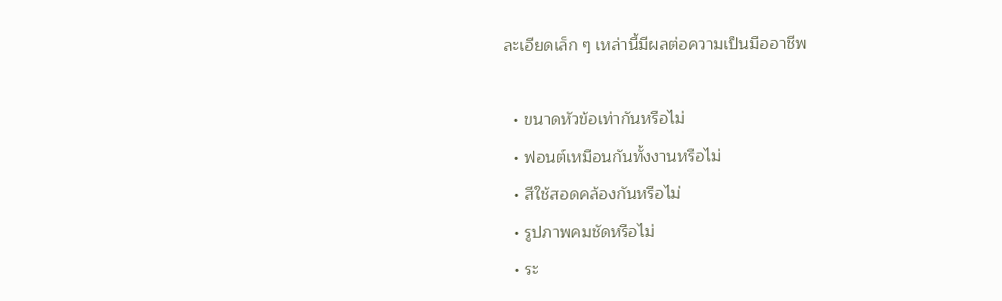ละเอียดเล็ก ๆ เหล่านี้มีผลต่อความเป็นมืออาชีพ

  • ขนาดหัวข้อเท่ากันหรือไม่
  • ฟอนต์เหมือนกันทั้งงานหรือไม่
  • สีใช้สอดคล้องกันหรือไม่
  • รูปภาพคมชัดหรือไม่
  • ระ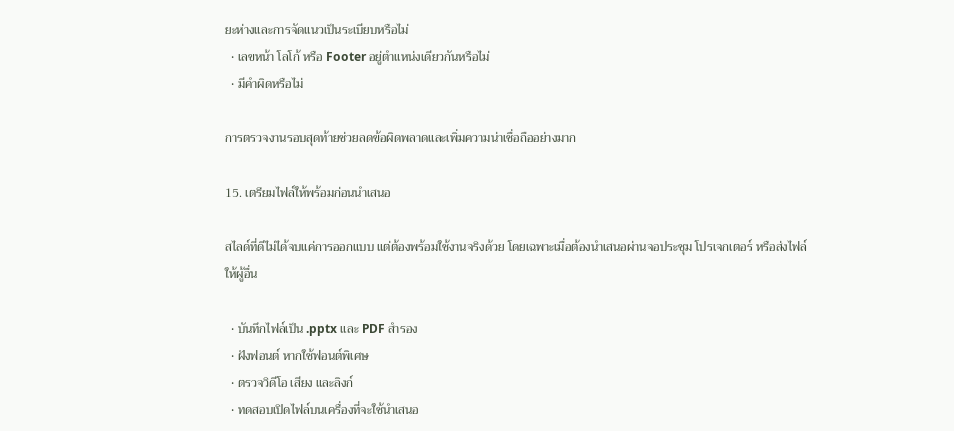ยะห่างและการจัดแนวเป็นระเบียบหรือไม่
  • เลขหน้า โลโก้ หรือ Footer อยู่ตำแหน่งเดียวกันหรือไม่
  • มีคำผิดหรือไม่

การตรวจงานรอบสุดท้ายช่วยลดข้อผิดพลาดและเพิ่มความน่าเชื่อถืออย่างมาก

15. เตรียมไฟล์ให้พร้อมก่อนนำเสนอ

สไลด์ที่ดีไม่ได้จบแค่การออกแบบ แต่ต้องพร้อมใช้งานจริงด้วย โดยเฉพาะเมื่อต้องนำเสนอผ่านจอประชุม โปรเจกเตอร์ หรือส่งไฟล์ให้ผู้อื่น

  • บันทึกไฟล์เป็น .pptx และ PDF สำรอง
  • ฝังฟอนต์ หากใช้ฟอนต์พิเศษ
  • ตรวจวิดีโอ เสียง และลิงก์
  • ทดสอบเปิดไฟล์บนเครื่องที่จะใช้นำเสนอ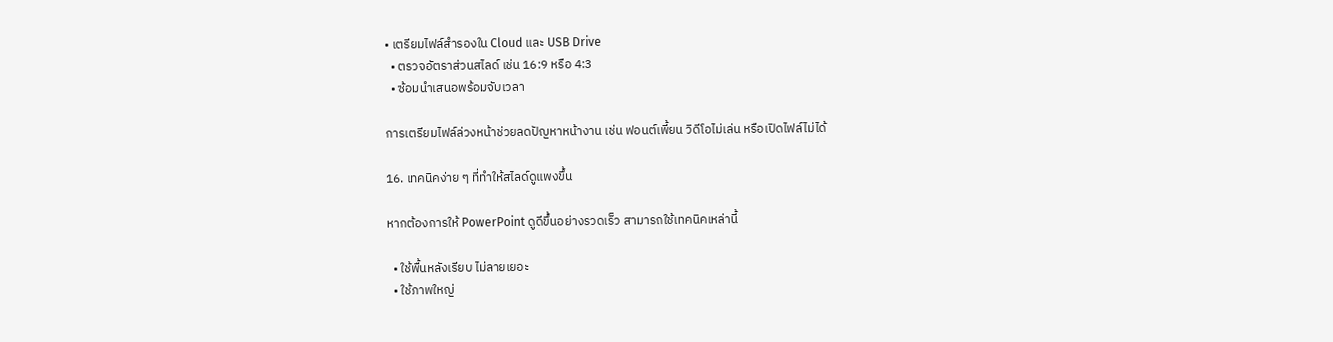• เตรียมไฟล์สำรองใน Cloud และ USB Drive
  • ตรวจอัตราส่วนสไลด์ เช่น 16:9 หรือ 4:3
  • ซ้อมนำเสนอพร้อมจับเวลา

การเตรียมไฟล์ล่วงหน้าช่วยลดปัญหาหน้างาน เช่น ฟอนต์เพี้ยน วิดีโอไม่เล่น หรือเปิดไฟล์ไม่ได้

16. เทคนิคง่าย ๆ ที่ทำให้สไลด์ดูแพงขึ้น

หากต้องการให้ PowerPoint ดูดีขึ้นอย่างรวดเร็ว สามารถใช้เทคนิคเหล่านี้

  • ใช้พื้นหลังเรียบ ไม่ลายเยอะ
  • ใช้ภาพใหญ่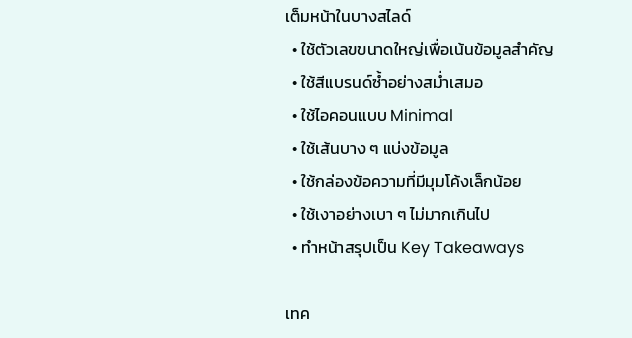เต็มหน้าในบางสไลด์
  • ใช้ตัวเลขขนาดใหญ่เพื่อเน้นข้อมูลสำคัญ
  • ใช้สีแบรนด์ซ้ำอย่างสม่ำเสมอ
  • ใช้ไอคอนแบบ Minimal
  • ใช้เส้นบาง ๆ แบ่งข้อมูล
  • ใช้กล่องข้อความที่มีมุมโค้งเล็กน้อย
  • ใช้เงาอย่างเบา ๆ ไม่มากเกินไป
  • ทำหน้าสรุปเป็น Key Takeaways

เทค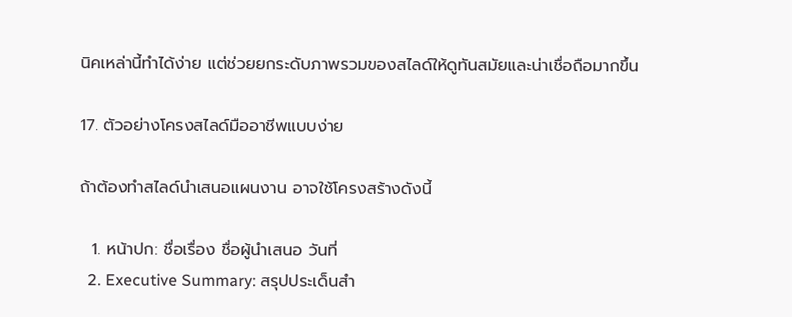นิคเหล่านี้ทำได้ง่าย แต่ช่วยยกระดับภาพรวมของสไลด์ให้ดูทันสมัยและน่าเชื่อถือมากขึ้น

17. ตัวอย่างโครงสไลด์มืออาชีพแบบง่าย

ถ้าต้องทำสไลด์นำเสนอแผนงาน อาจใช้โครงสร้างดังนี้

  1. หน้าปก: ชื่อเรื่อง ชื่อผู้นำเสนอ วันที่
  2. Executive Summary: สรุปประเด็นสำ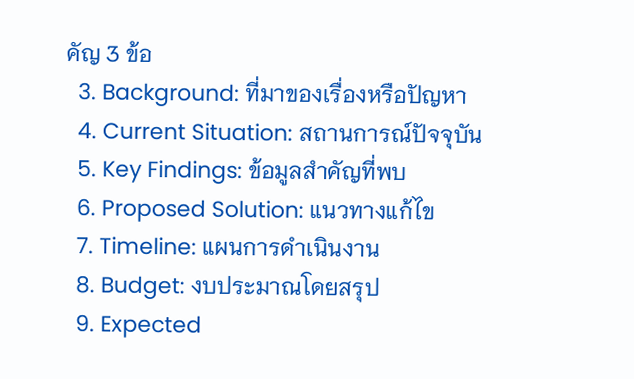คัญ 3 ข้อ
  3. Background: ที่มาของเรื่องหรือปัญหา
  4. Current Situation: สถานการณ์ปัจจุบัน
  5. Key Findings: ข้อมูลสำคัญที่พบ
  6. Proposed Solution: แนวทางแก้ไข
  7. Timeline: แผนการดำเนินงาน
  8. Budget: งบประมาณโดยสรุป
  9. Expected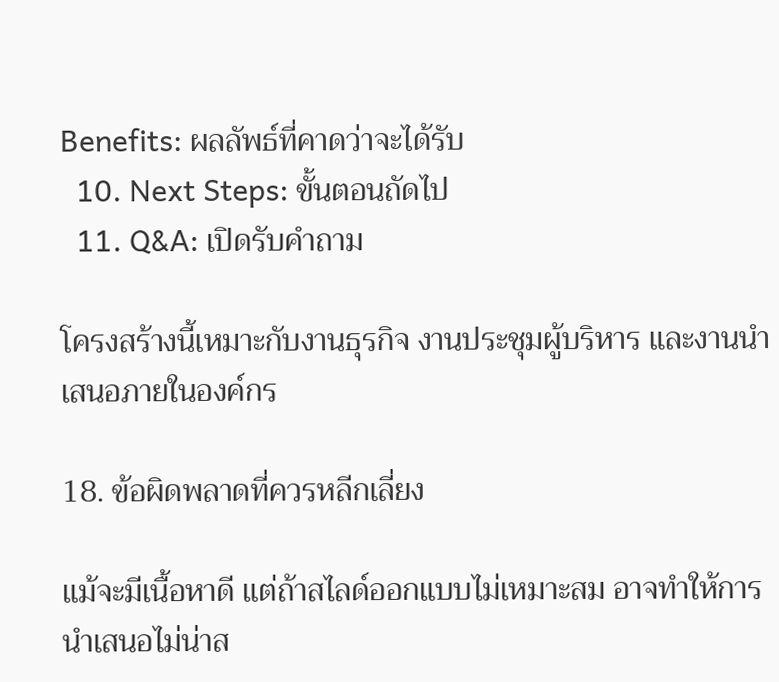Benefits: ผลลัพธ์ที่คาดว่าจะได้รับ
  10. Next Steps: ขั้นตอนถัดไป
  11. Q&A: เปิดรับคำถาม

โครงสร้างนี้เหมาะกับงานธุรกิจ งานประชุมผู้บริหาร และงานนำเสนอภายในองค์กร

18. ข้อผิดพลาดที่ควรหลีกเลี่ยง

แม้จะมีเนื้อหาดี แต่ถ้าสไลด์ออกแบบไม่เหมาะสม อาจทำให้การนำเสนอไม่น่าส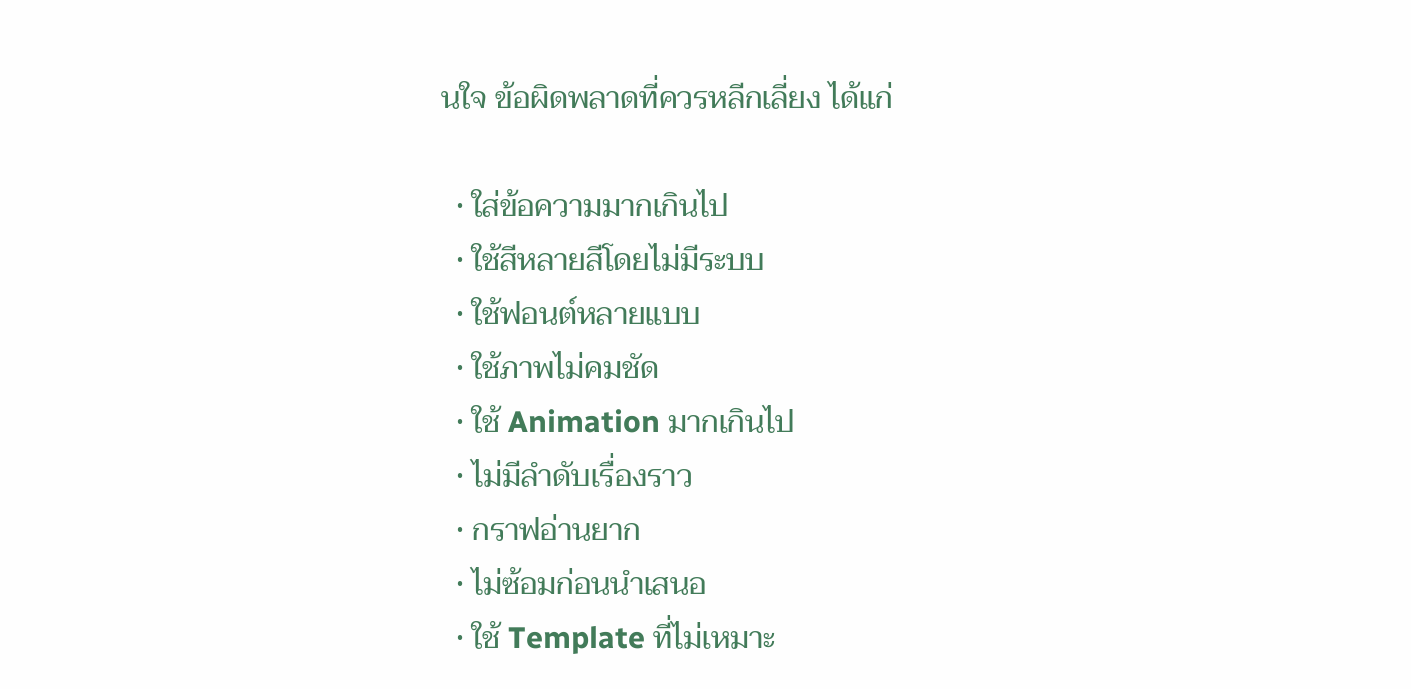นใจ ข้อผิดพลาดที่ควรหลีกเลี่ยง ได้แก่

  • ใส่ข้อความมากเกินไป
  • ใช้สีหลายสีโดยไม่มีระบบ
  • ใช้ฟอนต์หลายแบบ
  • ใช้ภาพไม่คมชัด
  • ใช้ Animation มากเกินไป
  • ไม่มีลำดับเรื่องราว
  • กราฟอ่านยาก
  • ไม่ซ้อมก่อนนำเสนอ
  • ใช้ Template ที่ไม่เหมาะ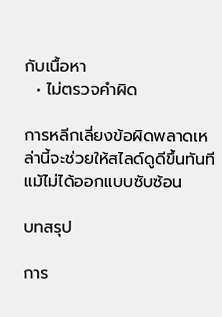กับเนื้อหา
  • ไม่ตรวจคำผิด

การหลีกเลี่ยงข้อผิดพลาดเหล่านี้จะช่วยให้สไลด์ดูดีขึ้นทันที แม้ไม่ได้ออกแบบซับซ้อน

บทสรุป

การ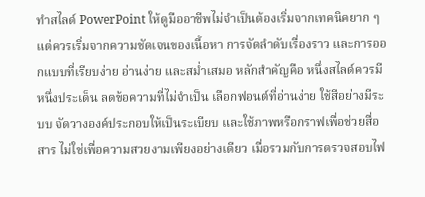ทำสไลด์ PowerPoint ให้ดูมืออาชีพไม่จำเป็นต้องเริ่มจากเทคนิคยาก ๆ แต่ควรเริ่มจากความชัดเจนของเนื้อหา การจัดลำดับเรื่องราว และการออกแบบที่เรียบง่าย อ่านง่าย และสม่ำเสมอ หลักสำคัญคือ หนึ่งสไลด์ควรมีหนึ่งประเด็น ลดข้อความที่ไม่จำเป็น เลือกฟอนต์ที่อ่านง่าย ใช้สีอย่างมีระบบ จัดวางองค์ประกอบให้เป็นระเบียบ และใช้ภาพหรือกราฟเพื่อช่วยสื่อสาร ไม่ใช่เพื่อความสวยงามเพียงอย่างเดียว เมื่อรวมกับการตรวจสอบไฟ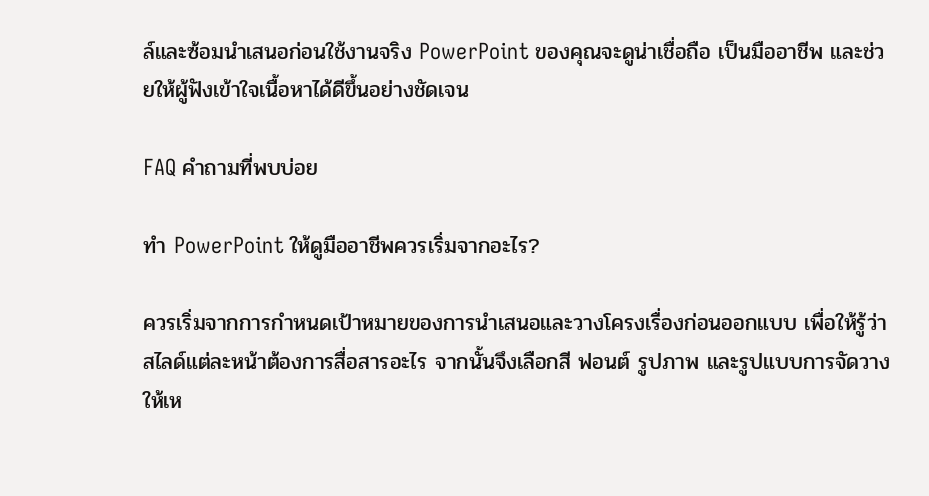ล์และซ้อมนำเสนอก่อนใช้งานจริง PowerPoint ของคุณจะดูน่าเชื่อถือ เป็นมืออาชีพ และช่วยให้ผู้ฟังเข้าใจเนื้อหาได้ดีขึ้นอย่างชัดเจน

FAQ คำถามที่พบบ่อย

ทำ PowerPoint ให้ดูมืออาชีพควรเริ่มจากอะไร?

ควรเริ่มจากการกำหนดเป้าหมายของการนำเสนอและวางโครงเรื่องก่อนออกแบบ เพื่อให้รู้ว่าสไลด์แต่ละหน้าต้องการสื่อสารอะไร จากนั้นจึงเลือกสี ฟอนต์ รูปภาพ และรูปแบบการจัดวางให้เห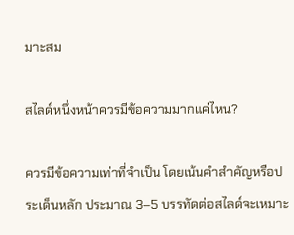มาะสม

สไลด์หนึ่งหน้าควรมีข้อความมากแค่ไหน?

ควรมีข้อความเท่าที่จำเป็น โดยเน้นคำสำคัญหรือประเด็นหลัก ประมาณ 3–5 บรรทัดต่อสไลด์จะเหมาะ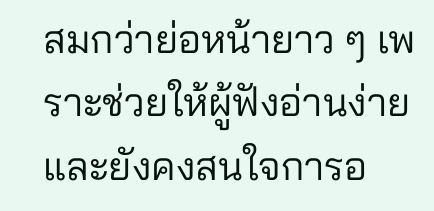สมกว่าย่อหน้ายาว ๆ เพราะช่วยให้ผู้ฟังอ่านง่ายและยังคงสนใจการอ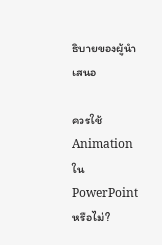ธิบายของผู้นำเสนอ

ควรใช้ Animation ใน PowerPoint หรือไม่?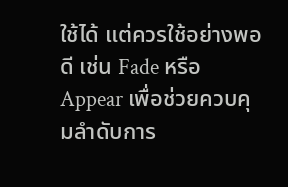ใช้ได้ แต่ควรใช้อย่างพอดี เช่น Fade หรือ Appear เพื่อช่วยควบคุมลำดับการ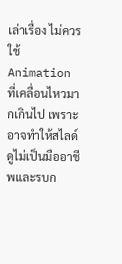เล่าเรื่อง ไม่ควรใช้ Animation ที่เคลื่อนไหวมากเกินไป เพราะอาจทำให้สไลด์ดูไม่เป็นมืออาชีพและรบก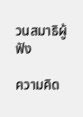วนสมาธิผู้ฟัง

ความคิด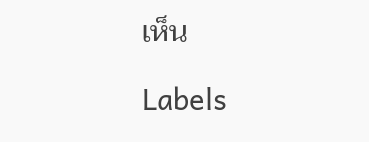เห็น

Labels